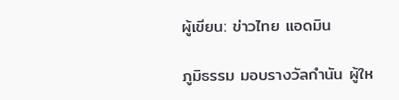ผู้เขียน: ข่าวไทย แอดมิน

ภูมิธรรม มอบรางวัลกำนัน ผู้ให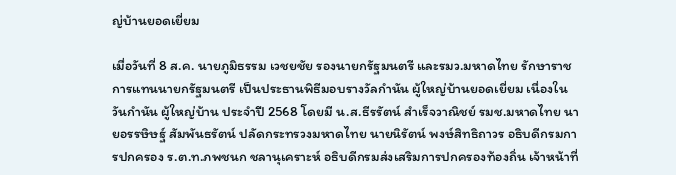ญ่บ้านยอดเยี่ยม

เมื่อวันที่ 8 ส.ค. นายภูมิธรรม เวชยชัย รองนายกรัฐมนตรี และรมว.มหาดไทย รักษาราชการแทนนายกรัฐมนตรี เป็นประธานพิธีมอบรางวัลกำนัน ผู้ใหญ่บ้านยอดเยี่ยม เนื่องในวันกำนัน ผู้ใหญ่บ้าน ประจำปี 2568 โดยมี น.ส.ธีรรัตน์ สำเร็จวาณิชย์ รมช.มหาดไทย นายอรรษิษฐ์ สัมพันธรัตน์ ปลัดกระทรวงมหาดไทย นายนิรัตน์ พงษ์สิทธิถาวร อธิบดีกรมการปกครอง ร.ต.ท.ภพชนก ชลานุเคราะห์ อธิบดีกรมส่งเสริมการปกครองท้องถิ่น เจ้าหน้าที่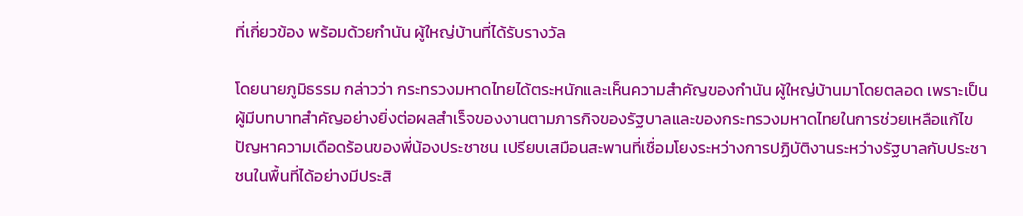ที่เกี่ยวข้อง พร้อมด้วยกำนัน ผู้ใหญ่บ้านที่ได้รับรางวัล

โดยนายภูมิธรรม กล่าวว่า กระทรวงมหาดไทยได้ตระหนักและเห็นความสำคัญของกำนัน ผู้ใหญ่บ้านมาโดยตลอด เพราะเป็นผู้มีบทบาทสำคัญอย่างยิ่งต่อผลสำเร็จของงานตามภารกิจของรัฐบาลและของกระทรวงมหาดไทยในการช่วยเหลือแก้ไขปัญหาความเดือดร้อนของพี่น้องประชาชน เปรียบเสมือนสะพานที่เชื่อมโยงระหว่างการปฏิบัติงานระหว่างรัฐบาลกับประชาชนในพื้นที่ได้อย่างมีประสิ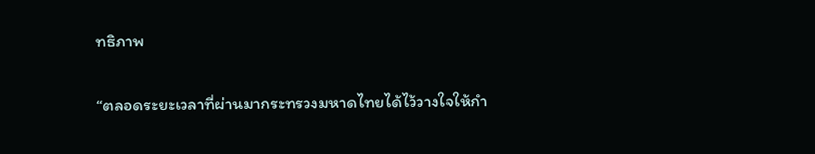ทธิภาพ

“ตลอดระยะเวลาที่ผ่านมากระทรวงมหาดไทยได้ไว้วางใจให้กำ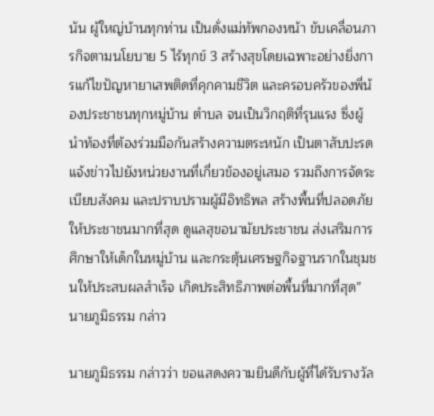นัน ผู้ใหญ่บ้านทุกท่าน เป็นดั่งแม่ทัพกองหน้า ขับเคลื่อนภารกิจตามนโยบาย 5 ไร้ทุกข์ 3 สร้างสุขโดยเฉพาะอย่างยิ่งการแก้ไขปัญหายาเสพติดที่คุกคามชีวิต และครอบครัวของพี่น้องประชาชนทุกหมู่บ้าน ตำบล จนเป็นวิกฤติที่รุนแรง ซึ่งผู้นำท้องที่ต้องร่วมมือกันสร้างความตระหนัก เป็นตาสับปะรดแจ้งข่าวไปยังหน่วยงานที่เกี่ยวข้องอยู่เสมอ รวมถึงการจัดระเบียบสังคม และปราบปรามผู้มีอิทธิพล สร้างพื้นที่ปลอดภัยให้ประชาชนมากที่สุด ดูแลสุขอนามัยประชาชน ส่งเสริมการศึกษาให้เด็กในหมู่บ้าน และกระตุ้นเศรษฐกิจฐานรากในชุมชนให้ประสบผลสำเร็จ เกิดประสิทธิภาพต่อพื้นที่มากที่สุด” นายภูมิธรรม กล่าว

นายภูมิธรรม กล่าวว่า ขอแสดงความยินดีกับผู้ที่ได้รับรางวัล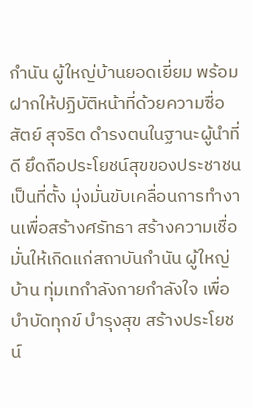กำนัน ผู้ใหญ่บ้านยอดเยี่ยม พร้อมฝากให้ปฏิบัติหน้าที่ด้วยความซื่อสัตย์ สุจริต ดำรงตนในฐานะผู้นำที่ดี ยึดถือประโยชน์สุขของประชาชนเป็นที่ตั้ง มุ่งมั่นขับเคลื่อนการทำงานเพื่อสร้างศรัทธา สร้างความเชื่อมั่นให้เกิดแก่สถาบันกำนัน ผู้ใหญ่บ้าน ทุ่มเทกำลังกายกำลังใจ เพื่อบำบัดทุกข์ บำรุงสุข สร้างประโยชน์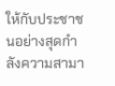ให้กับประชาชนอย่างสุดกำลังความสามา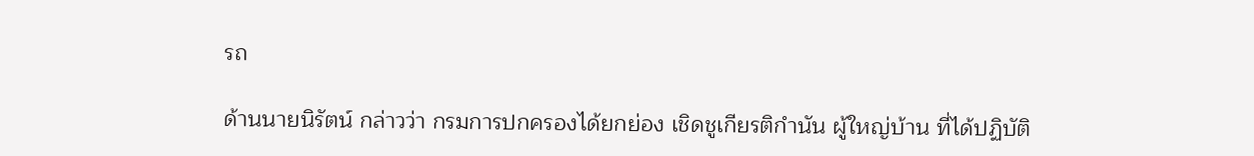รถ

ด้านนายนิรัตน์ กล่าวว่า กรมการปกครองได้ยกย่อง เชิดชูเกียรติกำนัน ผู้ใหญ่บ้าน ที่ได้ปฏิบัติ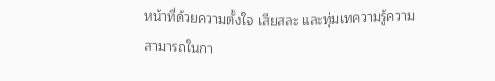หน้าที่ด้วยความตั้งใจ เสียสละ และทุ่มเทความรู้ความสามารถในกา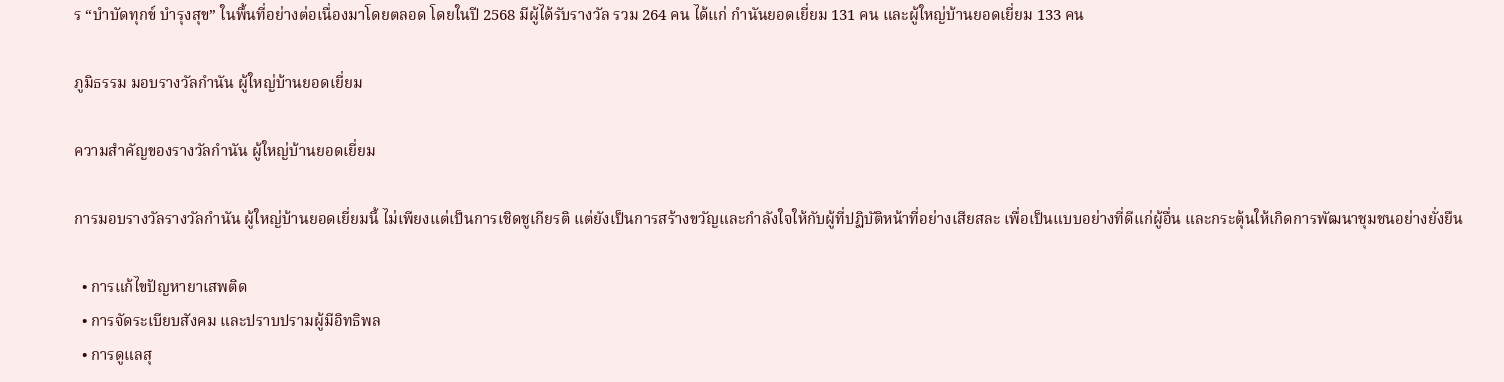ร “บำบัดทุกข์ บำรุงสุข” ในพื้นที่อย่างต่อเนื่องมาโดยตลอด โดยในปี 2568 มีผู้ได้รับรางวัล รวม 264 คน ได้แก่ กำนันยอดเยี่ยม 131 คน และผู้ใหญ่บ้านยอดเยี่ยม 133 คน

ภูมิธรรม มอบรางวัลกำนัน ผู้ใหญ่บ้านยอดเยี่ยม

ความสำคัญของรางวัลกำนัน ผู้ใหญ่บ้านยอดเยี่ยม

การมอบรางวัลรางวัลกำนัน ผู้ใหญ่บ้านยอดเยี่ยมนี้ ไม่เพียงแต่เป็นการเชิดชูเกียรติ แต่ยังเป็นการสร้างขวัญและกำลังใจให้กับผู้ที่ปฏิบัติหน้าที่อย่างเสียสละ เพื่อเป็นแบบอย่างที่ดีแก่ผู้อื่น และกระตุ้นให้เกิดการพัฒนาชุมชนอย่างยั่งยืน

  • การแก้ไขปัญหายาเสพติด
  • การจัดระเบียบสังคม และปราบปรามผู้มีอิทธิพล
  • การดูแลสุ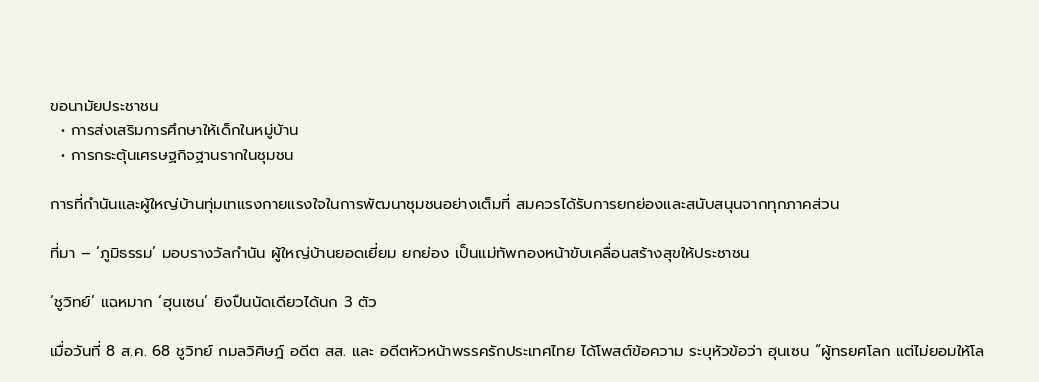ขอนามัยประชาชน
  • การส่งเสริมการศึกษาให้เด็กในหมู่บ้าน
  • การกระตุ้นเศรษฐกิจฐานรากในชุมชน

การที่กำนันและผู้ใหญ่บ้านทุ่มเทแรงกายแรงใจในการพัฒนาชุมชนอย่างเต็มที่ สมควรได้รับการยกย่องและสนับสนุนจากทุกภาคส่วน

ที่มา – ‘ภูมิธรรม’ มอบรางวัลกำนัน ผู้ใหญ่บ้านยอดเยี่ยม ยกย่อง เป็นแม่ทัพกองหน้าขับเคลื่อนสร้างสุขให้ประชาชน

‘ชูวิทย์’ แฉหมาก ‘ฮุนเซน’ ยิงปืนนัดเดียวได้นก 3 ตัว

เมื่อวันที่ 8 ส.ค. 68 ชูวิทย์ กมลวิศิษฎ์ อดีต สส. และ อดีตหัวหน้าพรรครักประเทศไทย ได้โพสต์ข้อความ ระบุหัวข้อว่า ฮุนเซน “ผู้ทรยศโลก แต่ไม่ยอมให้โล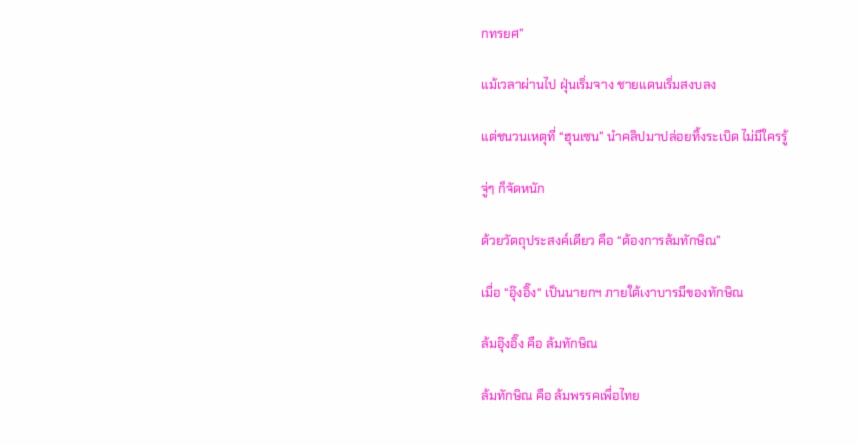กทรยศ”

แม้เวลาผ่านไป ฝุ่นเริ่มจาง ชายแดนเริ่มสงบลง

แต่ชนวนเหตุที่ “ฮุนเซน” นำคลิปมาปล่อยทิ้งระเบิด ไม่มีใครรู้

จู่ๆ ก็จัดหนัก

ด้วยวัตถุประสงค์เดียว คือ “ต้องการล้มทักษิณ”

เมื่อ “อุ๊งอิ๊ง“ เป็นนายกฯ ภายใต้เงาบารมีของทักษิณ

ล้มอุ๊งอิ๊ง คือ ล้มทักษิณ

ล้มทักษิณ คือ ล้มพรรคเพื่อไทย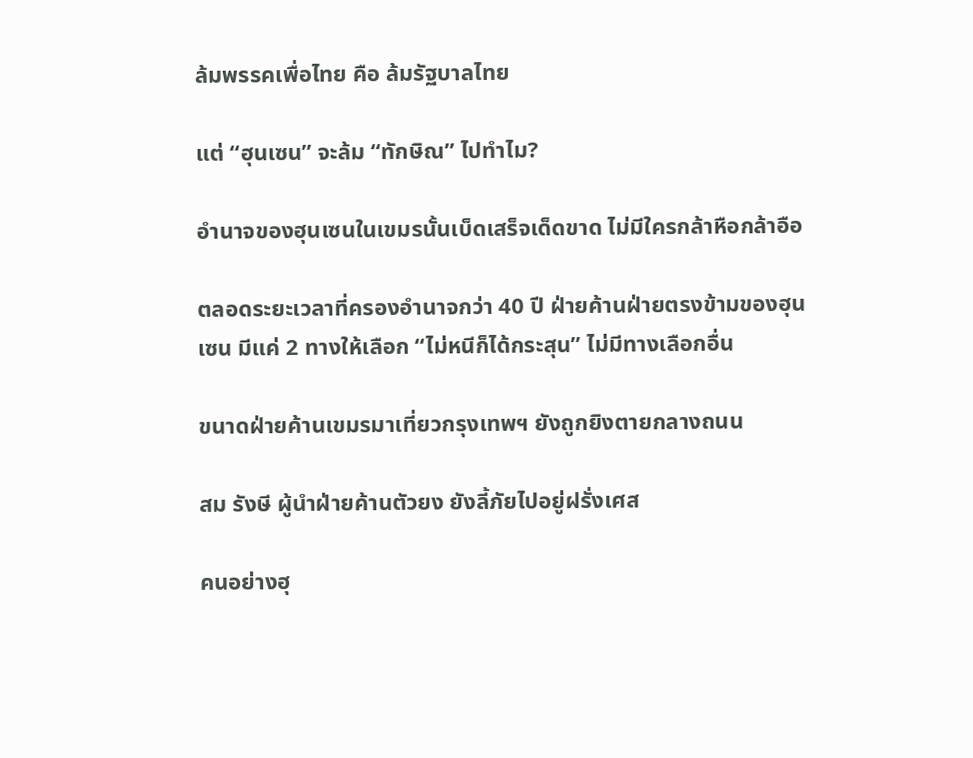ล้มพรรคเพื่อไทย คือ ล้มรัฐบาลไทย

แต่ “ฮุนเซน” จะล้ม “ทักษิณ” ไปทำไม?

อำนาจของฮุนเซนในเขมรนั้นเบ็ดเสร็จเด็ดขาด ไม่มีใครกล้าหือกล้าอือ

ตลอดระยะเวลาที่ครองอำนาจกว่า 40 ปี ฝ่ายค้านฝ่ายตรงข้ามของฮุนเซน มีแค่ 2 ทางให้เลือก “ไม่หนีก็ได้กระสุน” ไม่มีทางเลือกอื่น

ขนาดฝ่ายค้านเขมรมาเที่ยวกรุงเทพฯ ยังถูกยิงตายกลางถนน

สม รังษี ผู้นำฝ่ายค้านตัวยง ยังลี้ภัยไปอยู่ฝรั่งเศส

คนอย่างฮุ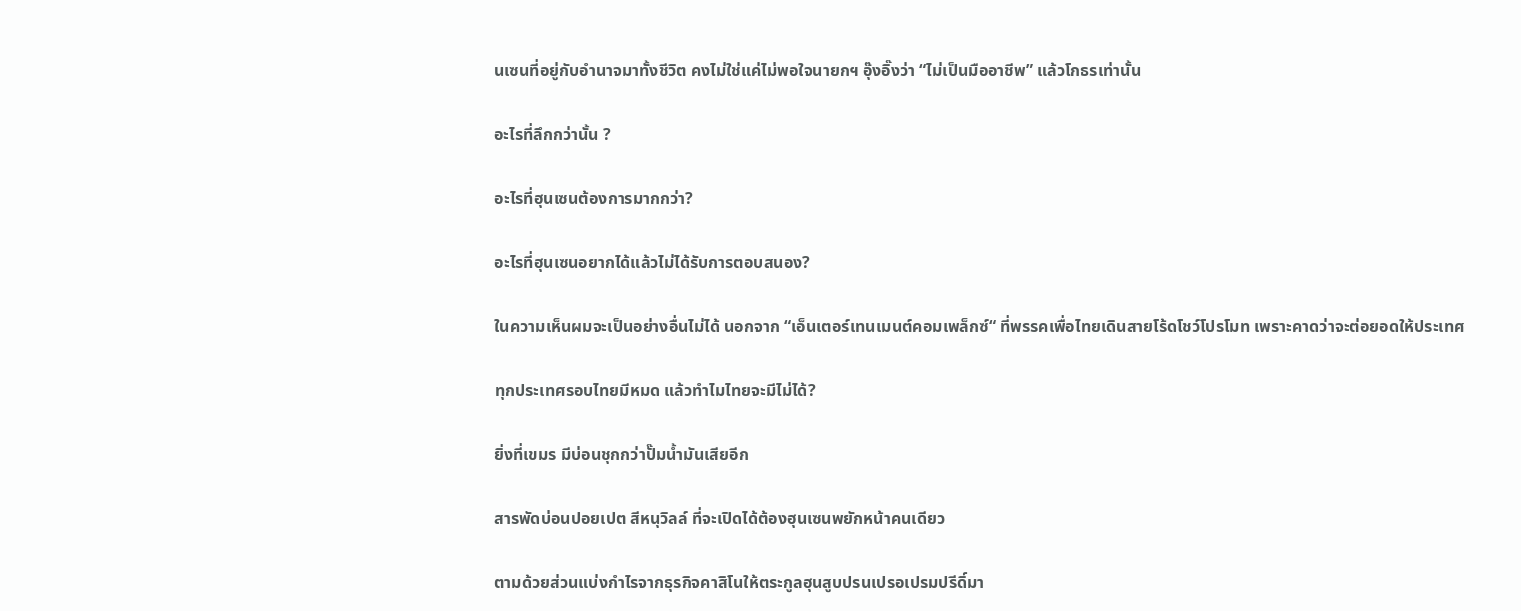นเซนที่อยู่กับอำนาจมาทั้งชีวิต คงไม่ใช่แค่ไม่พอใจนายกฯ อุ๊งอิ๊งว่า “ไม่เป็นมืออาชีพ” แล้วโกธรเท่านั้น

อะไรที่ลึกกว่านั้น ?

อะไรที่ฮุนเซนต้องการมากกว่า?

อะไรที่ฮุนเซนอยากได้แล้วไม่ได้รับการตอบสนอง?

ในความเห็นผมจะเป็นอย่างอื่นไม่ได้ นอกจาก “เอ็นเตอร์เทนเมนต์คอมเพล็กซ์“ ที่พรรคเพื่อไทยเดินสายโร้ดโชว์โปรโมท เพราะคาดว่าจะต่อยอดให้ประเทศ

ทุกประเทศรอบไทยมีหมด แล้วทำไมไทยจะมีไม่ได้?

ยิ่งที่เขมร มีบ่อนชุกกว่าปั๊มน้ำมันเสียอีก

สารพัดบ่อนปอยเปต สีหนุวิลล์ ที่จะเปิดได้ต้องฮุนเซนพยักหน้าคนเดียว

ตามด้วยส่วนแบ่งกำไรจากธุรกิจคาสิโนให้ตระกูลฮุนสูบปรนเปรอเปรมปรีดิ์มา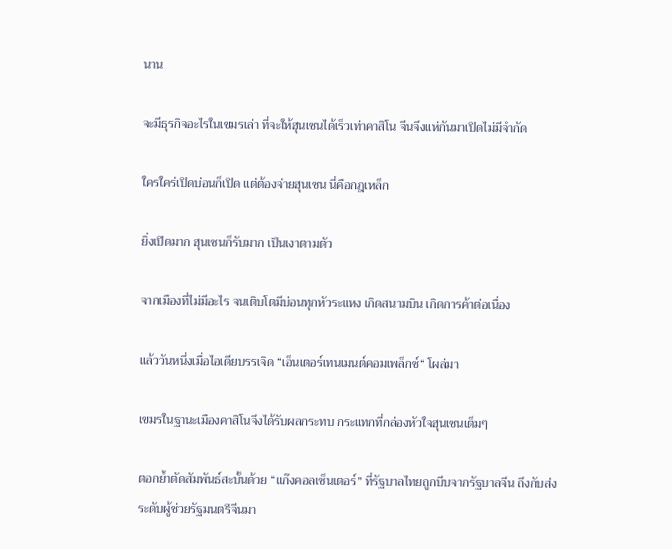นาน

จะมีธุรกิจอะไรในเขมรเล่า ที่จะให้ฮุนเซนได้เร็วเท่าคาสิโน จีนจึงแห่กันมาเปิดไม่มีจำกัด

ใครใคร่เปิดบ่อนก็เปิด แต่ต้องจ่ายฮุนเซน นี่คือกฎเหล็ก

ยิ่งเปิดมาก ฮุนเซนก็รับมาก เป็นเงาตามตัว

จากเมืองที่ไม่มีอะไร จนเติบโตมีบ่อนทุกหัวระแหง เกิดสนามบิน เกิดการค้าต่อเนื่อง

แล้ววันหนึ่งเมื่อไอเดียบรรเจิด “เอ็นเตอร์เทนเมนต์คอมเพล็กซ์“ โผล่มา

เขมรในฐานะเมืองคาสิโนจึงได้รับผลกระทบ กระแทกที่กล่องหัวใจฮุนเซนเต็มๆ

ตอกย้ำตัดสัมพันธ์สะบั้นด้วย “แก๊งคอลเซ็นเตอร์” ที่รัฐบาลไทยถูกบีบจากรัฐบาลจีน ถึงกับส่งระดับผู้ช่วยรัฐมนตรีจีนมา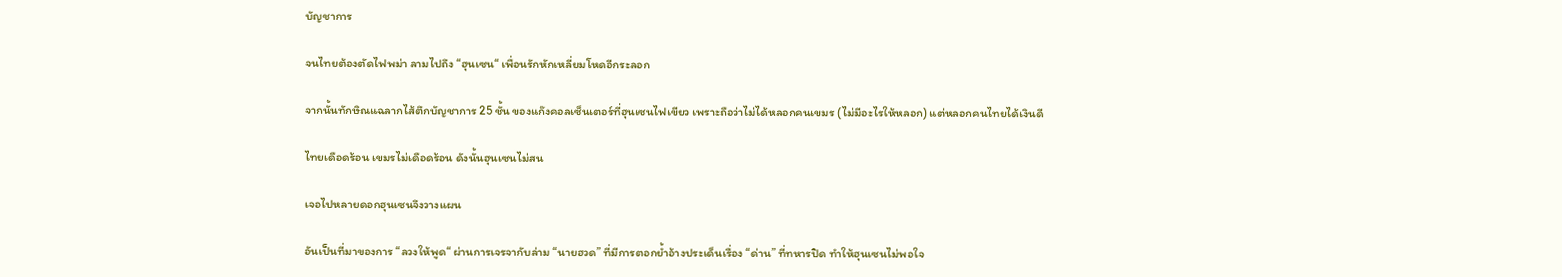บัญชาการ

จนไทยต้องตัดไฟพม่า ลามไปถึง “ฮุนเซน“ เพื่อนรักหักเหลี่ยมโหดอีกระลอก

จากนั้นทักษิณแฉลากไส้ตึกบัญชาการ 25 ชั้น ของแก๊งคอลเซ็นเตอร์ที่ฮุนเซนไฟเขียว เพราะถือว่าไม่ได้หลอกคนเขมร (ไม่มีอะไรให้หลอก) แต่หลอกคนไทยได้เงินดี

ไทยเดือดร้อน เขมรไม่เดือดร้อน ดังนั้นฮุนเซนไม่สน

เจอไปหลายดอกฮุนเซนจึงวางแผน

อันเป็นที่มาของการ “ลวงให้พูด“ ผ่านการเจรจากับล่าม “นายฮวด” ที่มีการตอกย้ำอ้างประเด็นเรื่อง “ด่าน” ที่ทหารปิด ทำให้ฮุนเซนไม่พอใจ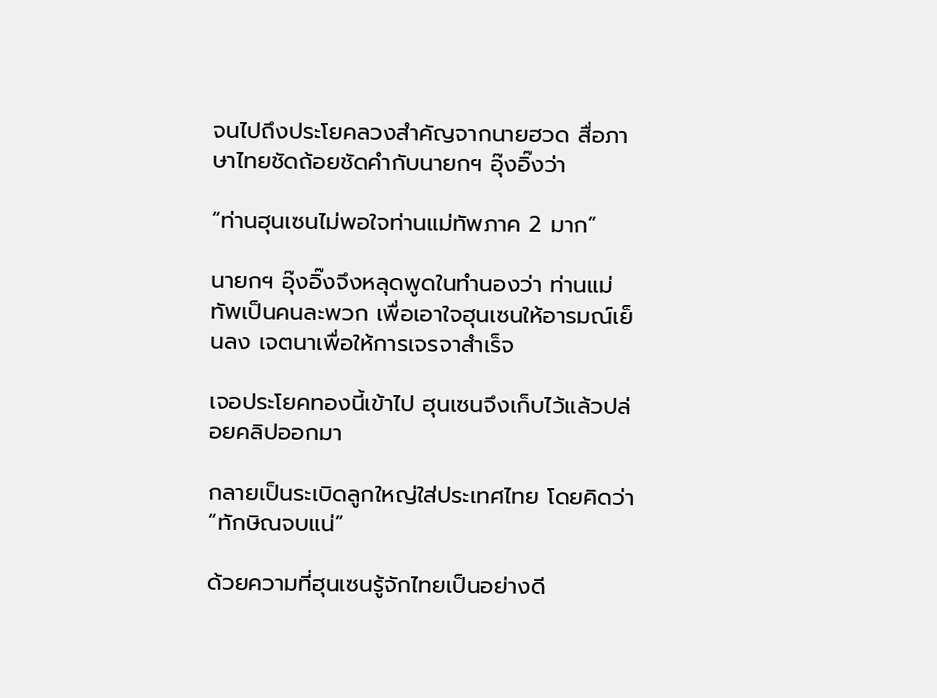จนไปถึงประโยคลวงสำคัญจากนายฮวด สื่อภาษาไทยชัดถ้อยชัดคำกับนายกฯ อุ๊งอิ๊งว่า

“ท่านฮุนเซนไม่พอใจท่านแม่ทัพภาค 2 มาก”

นายกฯ อุ๊งอิ๊งจึงหลุดพูดในทำนองว่า ท่านแม่ทัพเป็นคนละพวก เพื่อเอาใจฮุนเซนให้อารมณ์เย็นลง เจตนาเพื่อให้การเจรจาสำเร็จ

เจอประโยคทองนี้เข้าไป ฮุนเซนจึงเก็บไว้แล้วปล่อยคลิปออกมา

กลายเป็นระเบิดลูกใหญ่ใส่ประเทศไทย โดยคิดว่า “ทักษิณจบแน่”

ด้วยความที่ฮุนเซนรู้จักไทยเป็นอย่างดี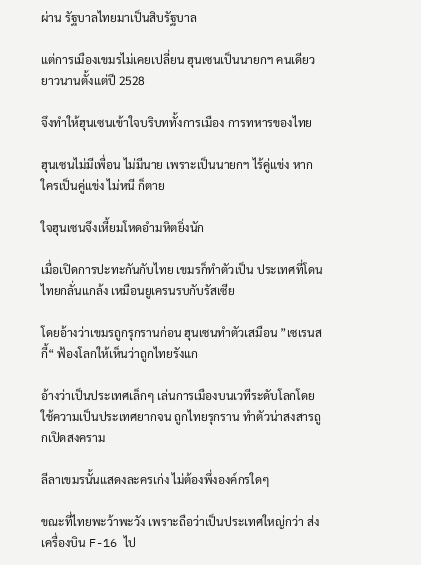ผ่าน รัฐบาลไทยมาเป็นสิบรัฐบาล

แต่การเมืองเขมรไม่เคยเปลี่ยน ฮุนเซนเป็นนายกฯ คนเดียวยาวนานตั้งแต่ปี 2528

จึงทำให้ฮุนเซนเข้าใจบริบททั้งการเมือง การทหารของไทย

ฮุนเซนไม่มีเพื่อน ไม่มีนาย เพราะเป็นนายกฯ ไร้คู่แข่ง หากใครเป็นคู่แข่ง ไม่หนี ก็ตาย

ใจฮุนเซนจึงเหี้ยมโหดอำมหิตยิ่งนัก

เมื่อเปิดการปะทะกันกับไทย เขมรก็ทำตัวเป็น ประเทศที่โดนไทยกลั่นแกล้ง เหมือนยูเครนรบกับรัสเซีย

โดยอ้างว่าเขมรถูกรุกรานก่อน ฮุนเซนทำตัวเสมือน ”เซเรนสกี้“ ฟ้องโลกให้เห็นว่าถูกไทยรังแก

อ้างว่าเป็นประเทศเล็กๆ เล่นการเมืองบนเวทีระดับโลกโดยใช้ความเป็นประเทศยากจน ถูกไทยรุกราน ทำตัวน่าสงสารถูกเปิดสงคราม

ลีลาเขมรนั้นแสดงละครเก่ง ไม่ต้องพึ่งองค์กรใดๆ

ขณะที่ไทยพะว้าพะวัง เพราะถือว่าเป็นประเทศใหญ่กว่า ส่งเครื่องบิน F-16 ไป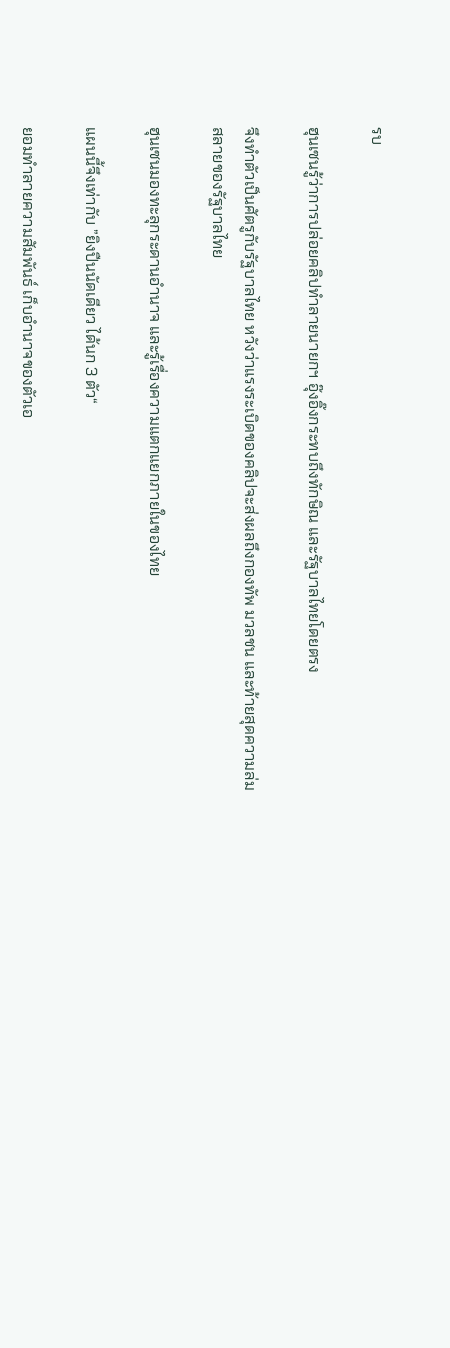รบ

ฮุนเซนรู้ว่าการปล่อยคลิปทำลายนายกฯ อุ๊งอิ๊งกระทบถึงทักษิณ และรัฐบาลไทยโดยตรง

จึงทำตัวเป็นศัตรูกับรัฐบาลไทย หวังว่าแรงระเบิดของคลิปจะส่งผลถึงกองทัพ มวลชน และท้ายสุดความล่มสลายของรัฐบาลไทย

ฮุนเซนมองทะลุกระดานอำนาจ และรู้เรื่องความแตกแยกภายในของไทย

แผนนี้จึงเท่ากับ ”ยิงปืนนัดเดียว ได้นก 3 ตัว“

ยอมทำลายความสัมพันธ์ เก็บอำนาจของตัวเอ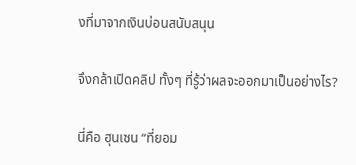งที่มาจากเงินบ่อนสนับสนุน

จึงกล้าเปิดคลิป ทั้งๆ ที่รู้ว่าผลจะออกมาเป็นอย่างไร?

นี่คือ ฮุนเซน “ที่ยอม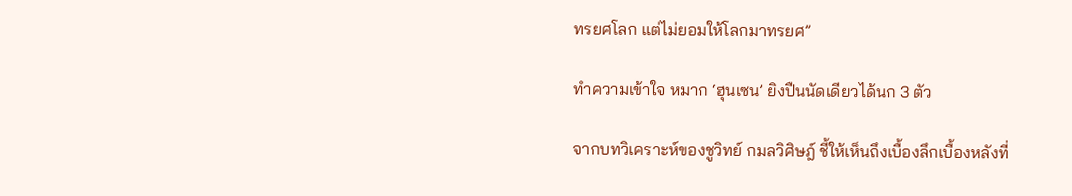ทรยศโลก แต่ไม่ยอมให้โลกมาทรยศ”

ทำความเข้าใจ หมาก ‘ฮุนเซน’ ยิงปืนนัดเดียวได้นก 3 ตัว

จากบทวิเคราะห์ของชูวิทย์ กมลวิศิษฎ์ ชี้ให้เห็นถึงเบื้องลึกเบื้องหลังที่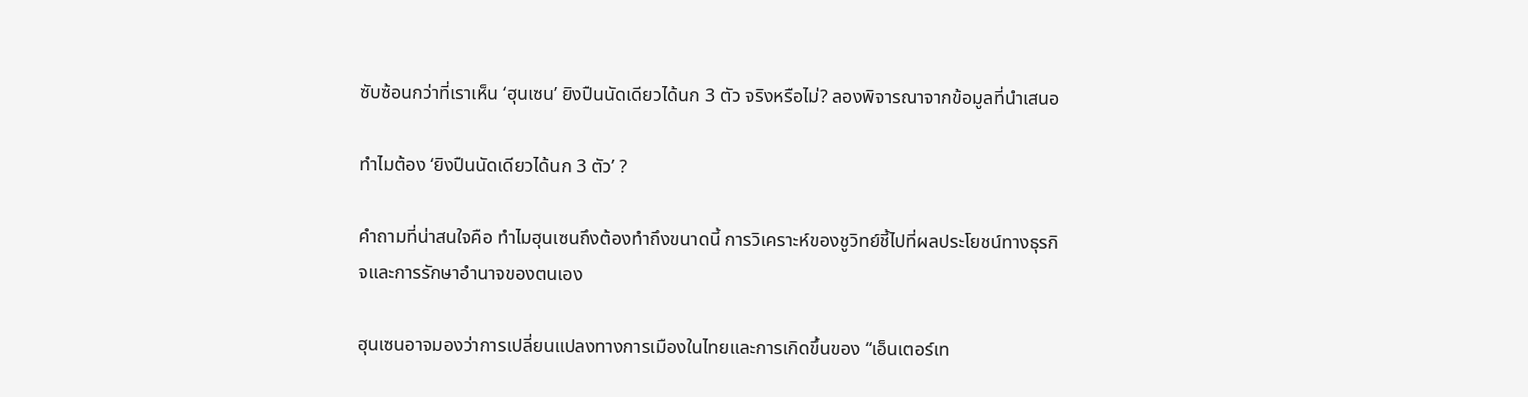ซับซ้อนกว่าที่เราเห็น ‘ฮุนเซน’ ยิงปืนนัดเดียวได้นก 3 ตัว จริงหรือไม่? ลองพิจารณาจากข้อมูลที่นำเสนอ

ทำไมต้อง ‘ยิงปืนนัดเดียวได้นก 3 ตัว’ ?

คำถามที่น่าสนใจคือ ทำไมฮุนเซนถึงต้องทำถึงขนาดนี้ การวิเคราะห์ของชูวิทย์ชี้ไปที่ผลประโยชน์ทางธุรกิจและการรักษาอำนาจของตนเอง

ฮุนเซนอาจมองว่าการเปลี่ยนแปลงทางการเมืองในไทยและการเกิดขึ้นของ “เอ็นเตอร์เท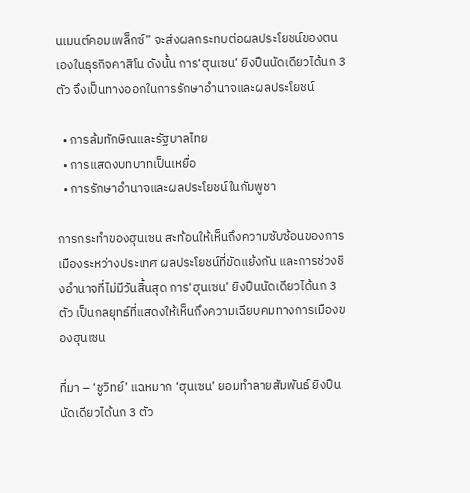นเมนต์คอมเพล็กซ์” จะส่งผลกระทบต่อผลประโยชน์ของตนเองในธุรกิจคาสิโน ดังนั้น การ‘ฮุนเซน’ ยิงปืนนัดเดียวได้นก 3 ตัว จึงเป็นทางออกในการรักษาอำนาจและผลประโยชน์

  • การล้มทักษิณและรัฐบาลไทย
  • การแสดงบทบาทเป็นเหยื่อ
  • การรักษาอำนาจและผลประโยชน์ในกัมพูชา

การกระทำของฮุนเซน สะท้อนให้เห็นถึงความซับซ้อนของการเมืองระหว่างประเทศ ผลประโยชน์ที่ขัดแย้งกัน และการช่วงชิงอำนาจที่ไม่มีวันสิ้นสุด การ‘ฮุนเซน’ ยิงปืนนัดเดียวได้นก 3 ตัว เป็นกลยุทธ์ที่แสดงให้เห็นถึงความเฉียบคมทางการเมืองของฮุนเซน

ที่มา – ‘ชูวิทย์’ แฉหมาก ‘ฮุนเซน’ ยอมทำลายสัมพันธ์ ยิงปืนนัดเดียวได้นก 3 ตัว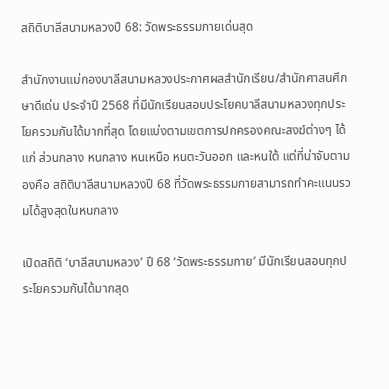สถิติบาลีสนามหลวงปี 68: วัดพระธรรมกายเด่นสุด

สำนักงานแม่กองบาลีสนามหลวงประกาศผลสำนักเรียน/สำนักศาสนศึกษาดีเด่น ประจำปี 2568 ที่มีนักเรียนสอบประโยคบาลีสนามหลวงทุกประโยครวมกันได้มากที่สุด โดยแบ่งตามเขตการปกครองคณะสงฆ์ต่างๆ ได้แก่ ส่วนกลาง หนกลาง หนเหนือ หนตะวันออก และหนใต้ แต่ที่น่าจับตามองคือ สถิติบาลีสนามหลวงปี 68 ที่วัดพระธรรมกายสามารถทำคะแนนรวมได้สูงสุดในหนกลาง

เปิดสถิติ ‘บาลีสนามหลวง’ ปี 68 ‘วัดพระธรรมกาย’ มีนักเรียนสอบทุกประโยครวมกันได้มากสุด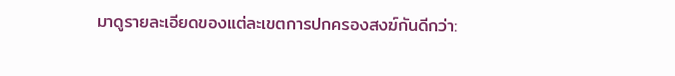มาดูรายละเอียดของแต่ละเขตการปกครองสงฆ์กันดีกว่า: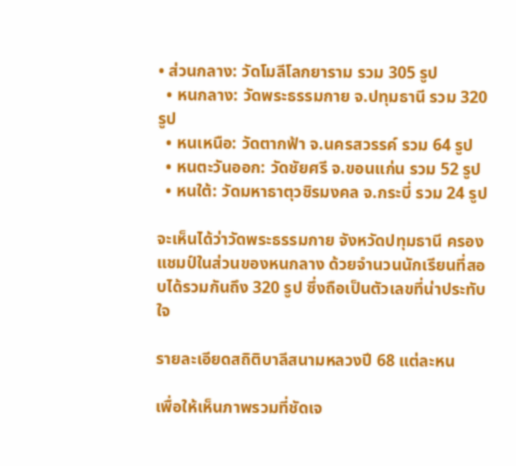• ส่วนกลาง: วัดโมลีโลกยาราม รวม 305 รูป
  • หนกลาง: วัดพระธรรมกาย จ.ปทุมธานี รวม 320 รูป
  • หนเหนือ: วัดตากฟ้า จ.นครสวรรค์ รวม 64 รูป
  • หนตะวันออก: วัดชัยศรี จ.ขอนแก่น รวม 52 รูป
  • หนใต้: วัดมหาธาตุวชิรมงคล จ.กระบี่ รวม 24 รูป

จะเห็นได้ว่าวัดพระธรรมกาย จังหวัดปทุมธานี ครองแชมป์ในส่วนของหนกลาง ด้วยจำนวนนักเรียนที่สอบได้รวมกันถึง 320 รูป ซึ่งถือเป็นตัวเลขที่น่าประทับใจ

รายละเอียดสถิติบาลีสนามหลวงปี 68 แต่ละหน

เพื่อให้เห็นภาพรวมที่ชัดเจ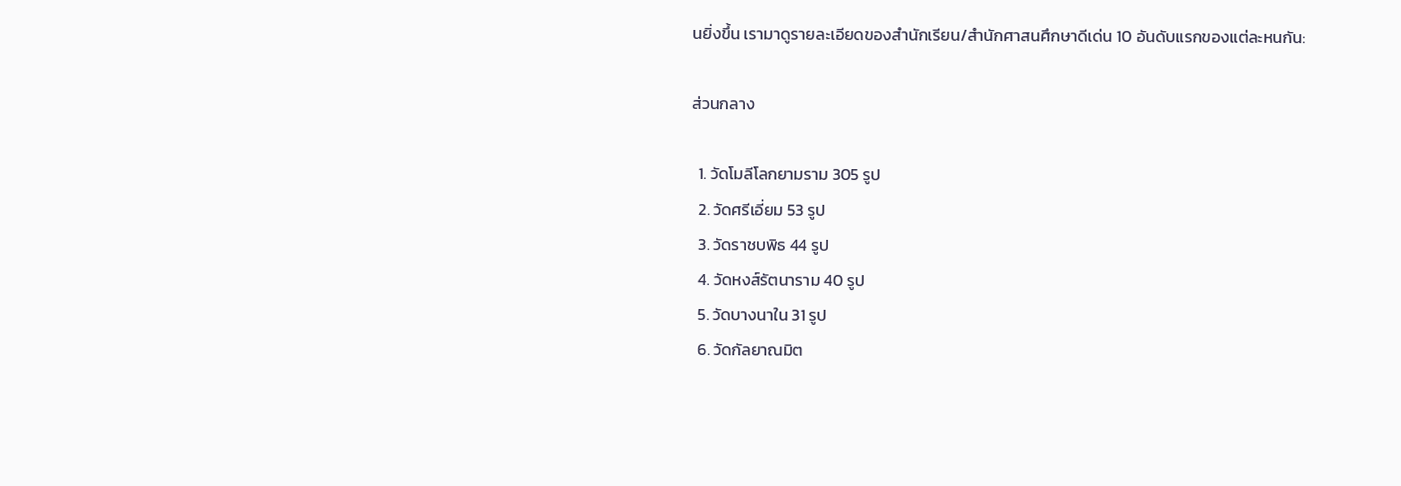นยิ่งขึ้น เรามาดูรายละเอียดของสำนักเรียน/สำนักศาสนศึกษาดีเด่น 10 อันดับแรกของแต่ละหนกัน:

ส่วนกลาง

  1. วัดโมลีโลกยามราม 305 รูป
  2. วัดศรีเอี่ยม 53 รูป
  3. วัดราชบพิธ 44 รูป
  4. วัดหงส์รัตนาราม 40 รูป
  5. วัดบางนาใน 31 รูป
  6. วัดกัลยาณมิต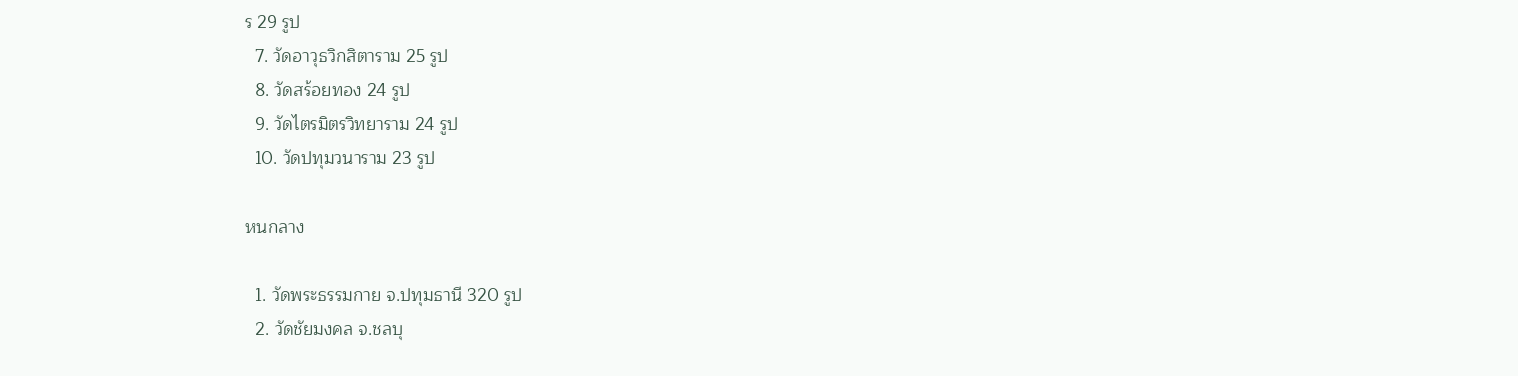ร 29 รูป
  7. วัดอาวุธวิกสิตาราม 25 รูป
  8. วัดสร้อยทอง 24 รูป
  9. วัดไตรมิตรวิทยาราม 24 รูป
  10. วัดปทุมวนาราม 23 รูป

หนกลาง

  1. วัดพระธรรมกาย จ.ปทุมธานี 320 รูป
  2. วัดชัยมงคล จ.ชลบุ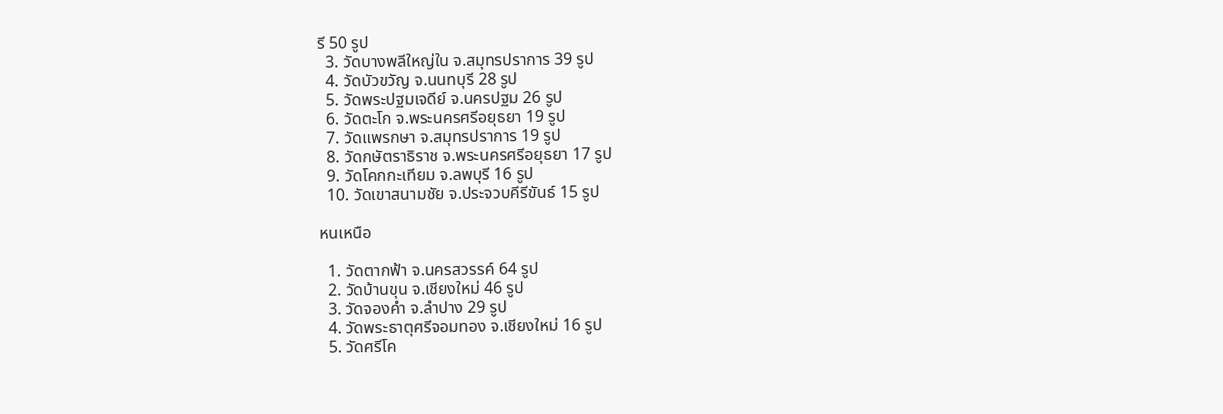รี 50 รูป
  3. วัดบางพลีใหญ่ใน จ.สมุทรปราการ 39 รูป
  4. วัดบัวขวัญ จ.นนทบุรี 28 รูป
  5. วัดพระปฐมเจดีย์ จ.นครปฐม 26 รูป
  6. วัดตะโก จ.พระนครศรีอยุธยา 19 รูป
  7. วัดแพรกษา จ.สมุทรปราการ 19 รูป
  8. วัดกษัตราธิราช จ.พระนครศรีอยุธยา 17 รูป
  9. วัดโคกกะเทียม จ.ลพบุรี 16 รูป
  10. วัดเขาสนามชัย จ.ประจวบคีรีขันธ์ 15 รูป

หนเหนือ

  1. วัดตากฟ้า จ.นครสวรรค์ 64 รูป
  2. วัดบ้านขุน จ.เชียงใหม่ 46 รูป
  3. วัดจองคำ จ.ลำปาง 29 รูป
  4. วัดพระธาตุศรีจอมทอง จ.เชียงใหม่ 16 รูป
  5. วัดศรีโค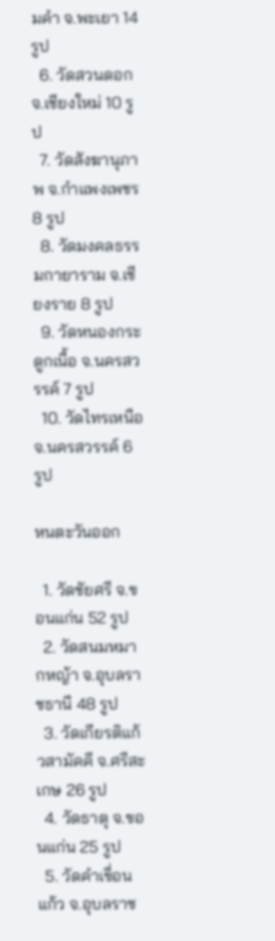มคำ จ.พะเยา 14 รูป
  6. วัดสวนดอก จ.เชียงใหม่ 10 รูป
  7. วัดสังฆานุภาพ จ.กำแพงเพชร 8 รูป
  8. วัดมงคลธรรมกายาราม จ.เชียงราย 8 รูป
  9. วัดหนองกระดูกเนื้อ จ.นครสวรรค์ 7 รูป
  10. วัดไทรเหนือ จ.นครสวรรค์ 6 รูป

หนตะวันออก

  1. วัดชัยศรี จ.ขอนแก่น 52 รูป
  2. วัดสนมหมากหญ้า จ.อุบลราชธานี 48 รูป
  3. วัดเกียรติแก้วสามัคคี จ.ศรีสะเกษ 26 รูป
  4. วัดธาตุ จ.ขอนแก่น 25 รูป
  5. วัดคำเขื่อนแก้ว จ.อุบลราช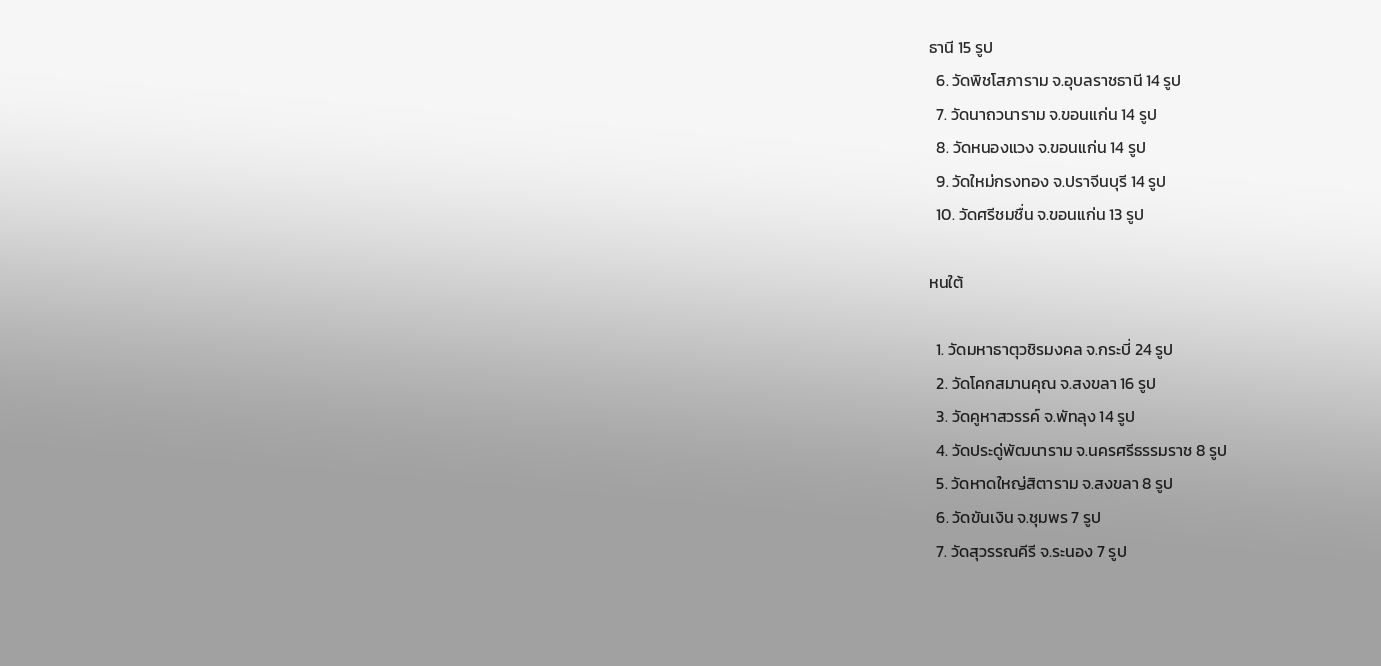ธานี 15 รูป
  6. วัดพิชโสภาราม จ.อุบลราชธานี 14 รูป
  7. วัดนาถวนาราม จ.ขอนแก่น 14 รูป
  8. วัดหนองแวง จ.ขอนแก่น 14 รูป
  9. วัดใหม่กรงทอง จ.ปราจีนบุรี 14 รูป
  10. วัดศรีชมชื่น จ.ขอนแก่น 13 รูป

หนใต้

  1. วัดมหาธาตุวชิรมงคล จ.กระบี่ 24 รูป
  2. วัดโคกสมานคุณ จ.สงขลา 16 รูป
  3. วัดคูหาสวรรค์ จ.พัทลุง 14 รูป
  4. วัดประดู่พัฒนาราม จ.นครศรีธรรมราช 8 รูป
  5. วัดหาดใหญ่สิตาราม จ.สงขลา 8 รูป
  6. วัดขันเงิน จ.ชุมพร 7 รูป
  7. วัดสุวรรณคีรี จ.ระนอง 7 รูป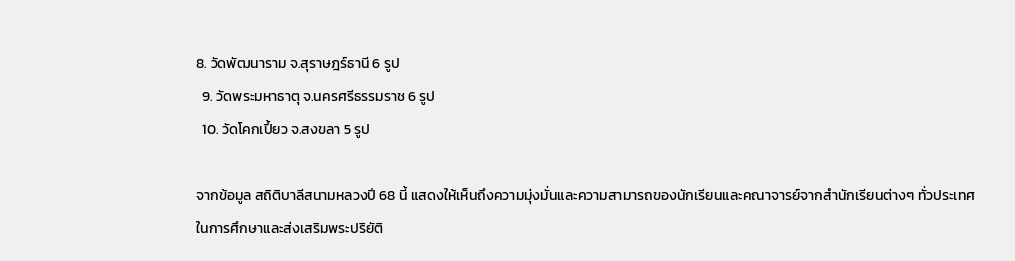8. วัดพัฒนาราม จ.สุราษฎร์ธานี 6 รูป
  9. วัดพระมหาธาตุ จ.นครศรีธรรมราช 6 รูป
  10. วัดโคกเปี้ยว จ.สงขลา 5 รูป

จากข้อมูล สถิติบาลีสนามหลวงปี 68 นี้ แสดงให้เห็นถึงความมุ่งมั่นและความสามารถของนักเรียนและคณาจารย์จากสำนักเรียนต่างๆ ทั่วประเทศ ในการศึกษาและส่งเสริมพระปริยัติ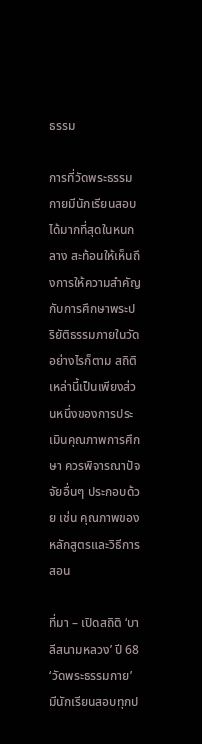ธรรม

การที่วัดพระธรรมกายมีนักเรียนสอบได้มากที่สุดในหนกลาง สะท้อนให้เห็นถึงการให้ความสำคัญกับการศึกษาพระปริยัติธรรมภายในวัด อย่างไรก็ตาม สถิติเหล่านี้เป็นเพียงส่วนหนึ่งของการประเมินคุณภาพการศึกษา ควรพิจารณาปัจจัยอื่นๆ ประกอบด้วย เช่น คุณภาพของหลักสูตรและวิธีการสอน

ที่มา – เปิดสถิติ ‘บาลีสนามหลวง’ ปี 68 ‘วัดพระธรรมกาย’ มีนักเรียนสอบทุกป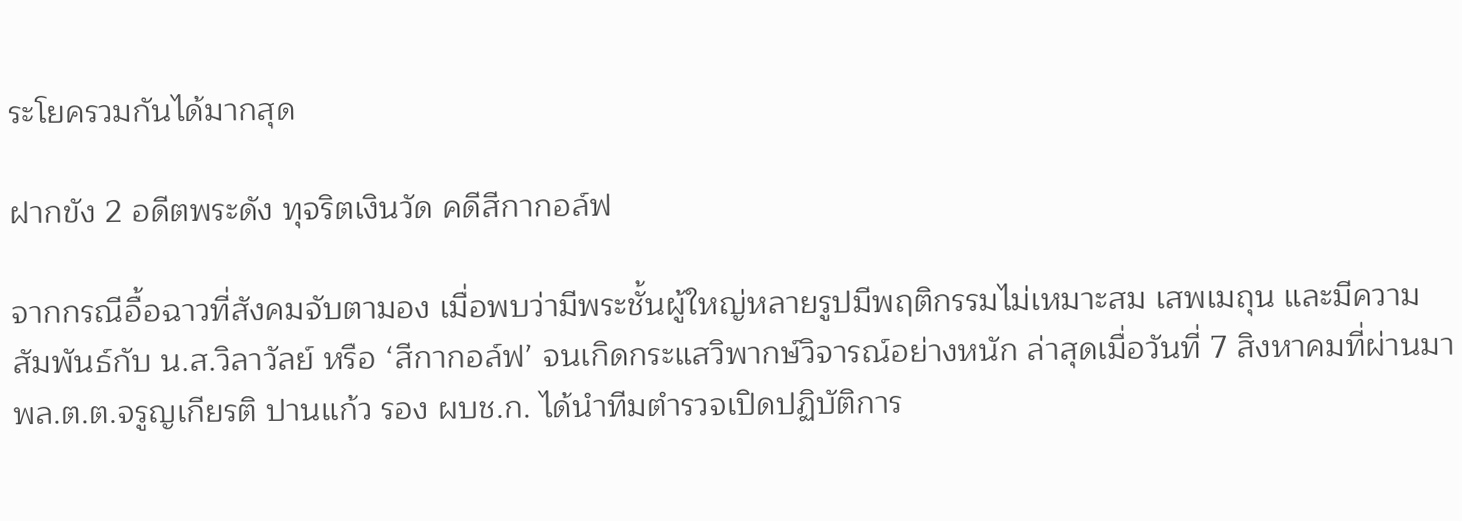ระโยครวมกันได้มากสุด

ฝากขัง 2 อดีตพระดัง ทุจริตเงินวัด คดีสีกากอล์ฟ

จากกรณีอื้อฉาวที่สังคมจับตามอง เมื่อพบว่ามีพระชั้นผู้ใหญ่หลายรูปมีพฤติกรรมไม่เหมาะสม เสพเมถุน และมีความสัมพันธ์กับ น.ส.วิลาวัลย์ หรือ ‘สีกากอล์ฟ’ จนเกิดกระแสวิพากษ์วิจารณ์อย่างหนัก ล่าสุดเมื่อวันที่ 7 สิงหาคมที่ผ่านมา พล.ต.ต.จรูญเกียรติ ปานแก้ว รอง ผบช.ก. ได้นำทีมตำรวจเปิดปฏิบัติการ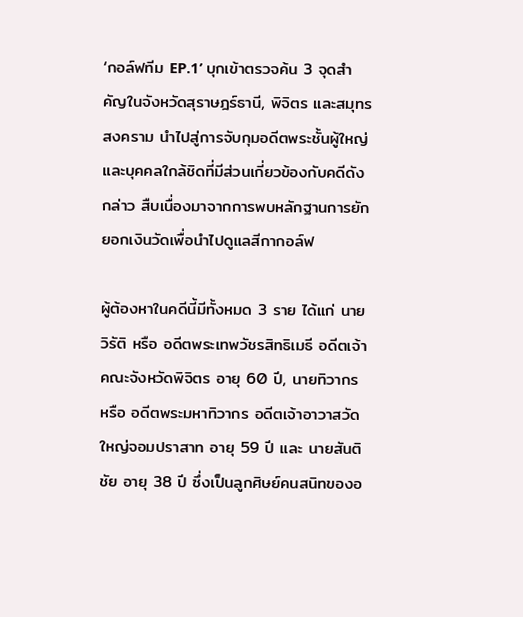‘กอล์ฟทีม EP.1’ บุกเข้าตรวจค้น 3 จุดสำคัญในจังหวัดสุราษฎร์ธานี, พิจิตร และสมุทรสงคราม นำไปสู่การจับกุมอดีตพระชั้นผู้ใหญ่และบุคคลใกล้ชิดที่มีส่วนเกี่ยวข้องกับคดีดังกล่าว สืบเนื่องมาจากการพบหลักฐานการยักยอกเงินวัดเพื่อนำไปดูแลสีกากอล์ฟ

ผู้ต้องหาในคดีนี้มีทั้งหมด 3 ราย ได้แก่ นายวิรัติ หรือ อดีตพระเทพวัชรสิทธิเมธี อดีตเจ้าคณะจังหวัดพิจิตร อายุ 60 ปี, นายทิวากร หรือ อดีตพระมหาทิวากร อดีตเจ้าอาวาสวัดใหญ่จอมปราสาท อายุ 59 ปี และ นายสันติชัย อายุ 38 ปี ซึ่งเป็นลูกศิษย์คนสนิทของอ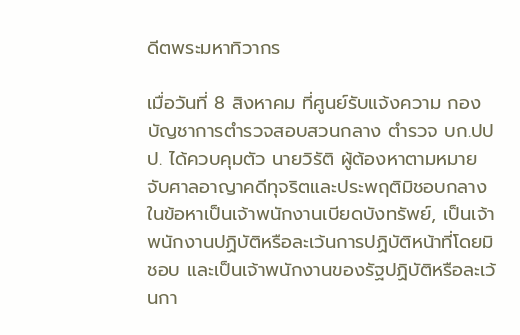ดีตพระมหาทิวากร

เมื่อวันที่ 8 สิงหาคม ที่ศูนย์รับแจ้งความ กองบัญชาการตำรวจสอบสวนกลาง ตำรวจ บก.ปปป. ได้ควบคุมตัว นายวิรัติ ผู้ต้องหาตามหมายจับศาลอาญาคดีทุจริตและประพฤติมิชอบกลาง ในข้อหาเป็นเจ้าพนักงานเบียดบังทรัพย์, เป็นเจ้าพนักงานปฏิบัติหรือละเว้นการปฏิบัติหน้าที่โดยมิชอบ และเป็นเจ้าพนักงานของรัฐปฏิบัติหรือละเว้นกา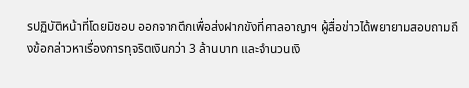รปฏิบัติหน้าที่โดยมิชอบ ออกจากตึกเพื่อส่งฝากขังที่ศาลอาญาฯ ผู้สื่อข่าวได้พยายามสอบถามถึงข้อกล่าวหาเรื่องการทุจริตเงินกว่า 3 ล้านบาท และจำนวนเงิ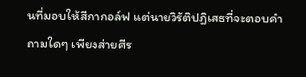นที่มอบให้สีกากอล์ฟ แต่นายวิรัติปฏิเสธที่จะตอบคำถามใดๆ เพียงส่ายศีร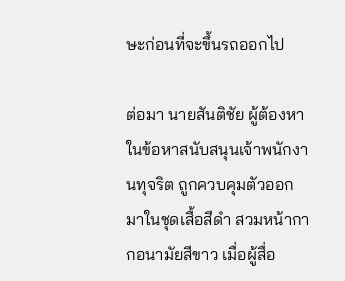ษะก่อนที่จะขึ้นรถออกไป

ต่อมา นายสันติชัย ผู้ต้องหาในข้อหาสนับสนุนเจ้าพนักงานทุจริต ถูกควบคุมตัวออกมาในชุดเสื้อสีดำ สวมหน้ากากอนามัยสีขาว เมื่อผู้สื่อ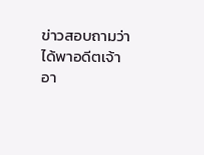ข่าวสอบถามว่าได้พาอดีตเจ้าอา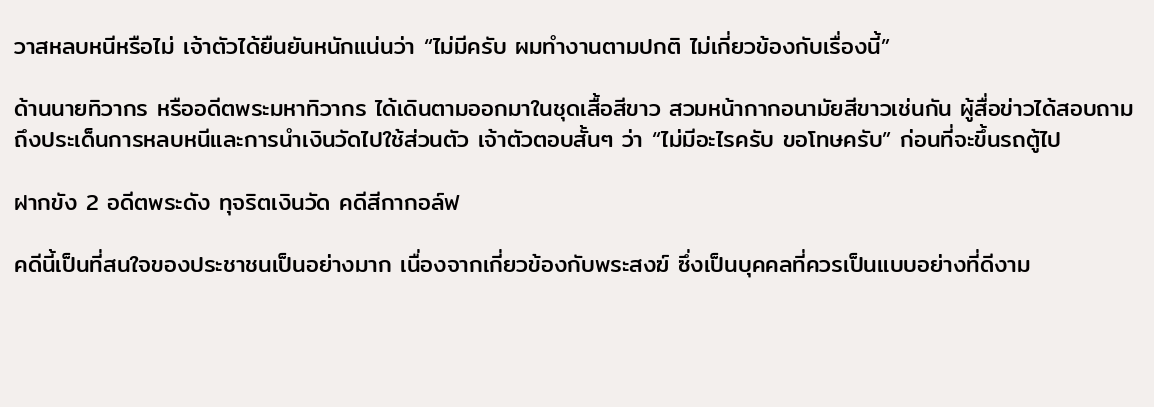วาสหลบหนีหรือไม่ เจ้าตัวได้ยืนยันหนักแน่นว่า “ไม่มีครับ ผมทำงานตามปกติ ไม่เกี่ยวข้องกับเรื่องนี้”

ด้านนายทิวากร หรืออดีตพระมหาทิวากร ได้เดินตามออกมาในชุดเสื้อสีขาว สวมหน้ากากอนามัยสีขาวเช่นกัน ผู้สื่อข่าวได้สอบถามถึงประเด็นการหลบหนีและการนำเงินวัดไปใช้ส่วนตัว เจ้าตัวตอบสั้นๆ ว่า “ไม่มีอะไรครับ ขอโทษครับ” ก่อนที่จะขึ้นรถตู้ไป

ฝากขัง 2 อดีตพระดัง ทุจริตเงินวัด คดีสีกากอล์ฟ

คดีนี้เป็นที่สนใจของประชาชนเป็นอย่างมาก เนื่องจากเกี่ยวข้องกับพระสงฆ์ ซึ่งเป็นบุคคลที่ควรเป็นแบบอย่างที่ดีงาม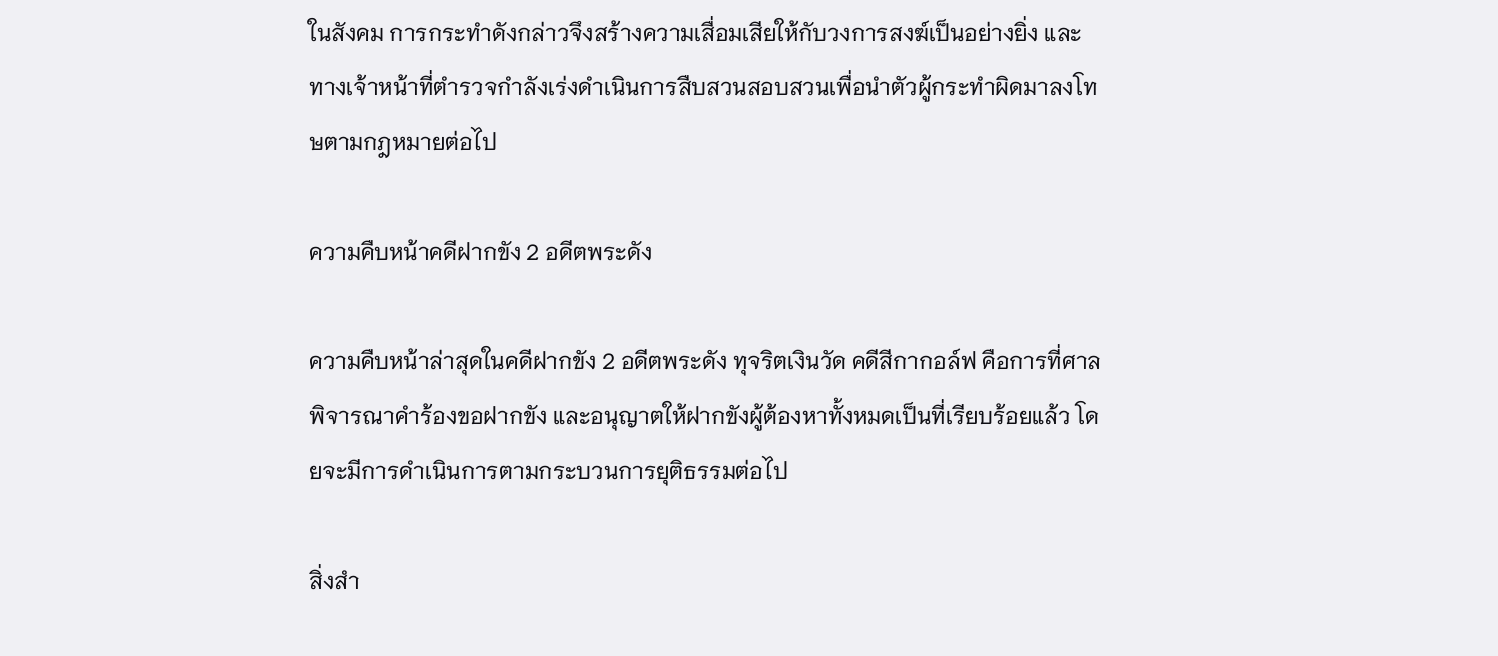ในสังคม การกระทำดังกล่าวจึงสร้างความเสื่อมเสียให้กับวงการสงฆ์เป็นอย่างยิ่ง และทางเจ้าหน้าที่ตำรวจกำลังเร่งดำเนินการสืบสวนสอบสวนเพื่อนำตัวผู้กระทำผิดมาลงโทษตามกฎหมายต่อไป

ความคืบหน้าคดีฝากขัง 2 อดีตพระดัง

ความคืบหน้าล่าสุดในคดีฝากขัง 2 อดีตพระดัง ทุจริตเงินวัด คดีสีกากอล์ฟ คือการที่ศาลพิจารณาคำร้องขอฝากขัง และอนุญาตให้ฝากขังผู้ต้องหาทั้งหมดเป็นที่เรียบร้อยแล้ว โดยจะมีการดำเนินการตามกระบวนการยุติธรรมต่อไป

สิ่งสำ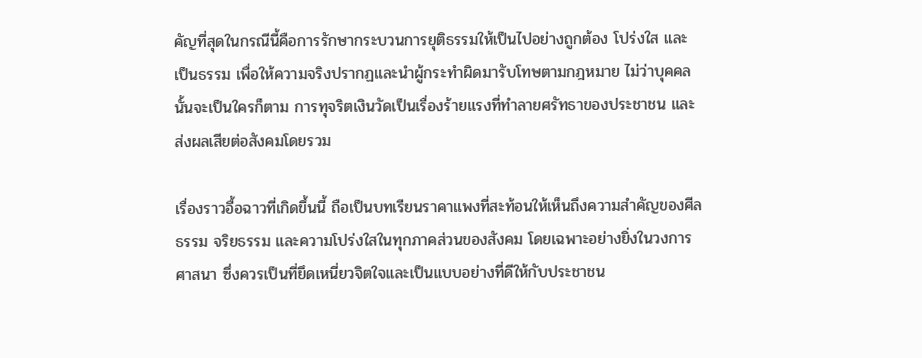คัญที่สุดในกรณีนี้คือการรักษากระบวนการยุติธรรมให้เป็นไปอย่างถูกต้อง โปร่งใส และเป็นธรรม เพื่อให้ความจริงปรากฏและนำผู้กระทำผิดมารับโทษตามกฎหมาย ไม่ว่าบุคคลนั้นจะเป็นใครก็ตาม การทุจริตเงินวัดเป็นเรื่องร้ายแรงที่ทำลายศรัทธาของประชาชน และส่งผลเสียต่อสังคมโดยรวม

เรื่องราวอื้อฉาวที่เกิดขึ้นนี้ ถือเป็นบทเรียนราคาแพงที่สะท้อนให้เห็นถึงความสำคัญของศีลธรรม จริยธรรม และความโปร่งใสในทุกภาคส่วนของสังคม โดยเฉพาะอย่างยิ่งในวงการศาสนา ซึ่งควรเป็นที่ยึดเหนี่ยวจิตใจและเป็นแบบอย่างที่ดีให้กับประชาชน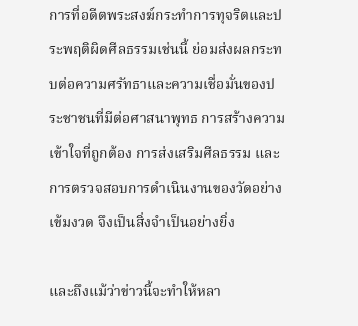การที่อดีตพระสงฆ์กระทำการทุจริตและประพฤติผิดศีลธรรมเช่นนี้ ย่อมส่งผลกระทบต่อความศรัทธาและความเชื่อมั่นของประชาชนที่มีต่อศาสนาพุทธ การสร้างความเข้าใจที่ถูกต้อง การส่งเสริมศีลธรรม และการตรวจสอบการดำเนินงานของวัดอย่างเข้มงวด จึงเป็นสิ่งจำเป็นอย่างยิ่ง

และถึงแม้ว่าข่าวนี้จะทำให้หลา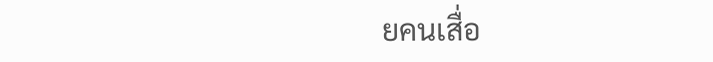ยคนเสื่อ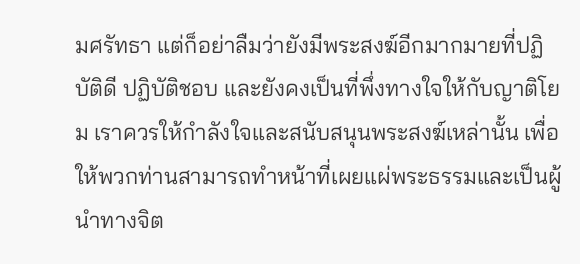มศรัทธา แต่ก็อย่าลืมว่ายังมีพระสงฆ์อีกมากมายที่ปฏิบัติดี ปฏิบัติชอบ และยังคงเป็นที่พึ่งทางใจให้กับญาติโยม เราควรให้กำลังใจและสนับสนุนพระสงฆ์เหล่านั้น เพื่อให้พวกท่านสามารถทำหน้าที่เผยแผ่พระธรรมและเป็นผู้นำทางจิต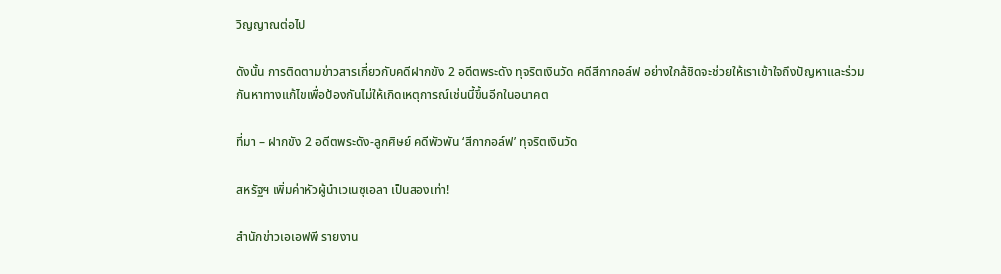วิญญาณต่อไป

ดังนั้น การติดตามข่าวสารเกี่ยวกับคดีฝากขัง 2 อดีตพระดัง ทุจริตเงินวัด คดีสีกากอล์ฟ อย่างใกล้ชิดจะช่วยให้เราเข้าใจถึงปัญหาและร่วมกันหาทางแก้ไขเพื่อป้องกันไม่ให้เกิดเหตุการณ์เช่นนี้ขึ้นอีกในอนาคต

ที่มา – ฝากขัง 2 อดีตพระดัง-ลูกศิษย์ คดีพัวพัน ‘สีกากอล์ฟ’ ทุจริตเงินวัด

สหรัฐฯ เพิ่มค่าหัวผู้นำเวเนซุเอลา เป็นสองเท่า!

สำนักข่าวเอเอฟพี รายงาน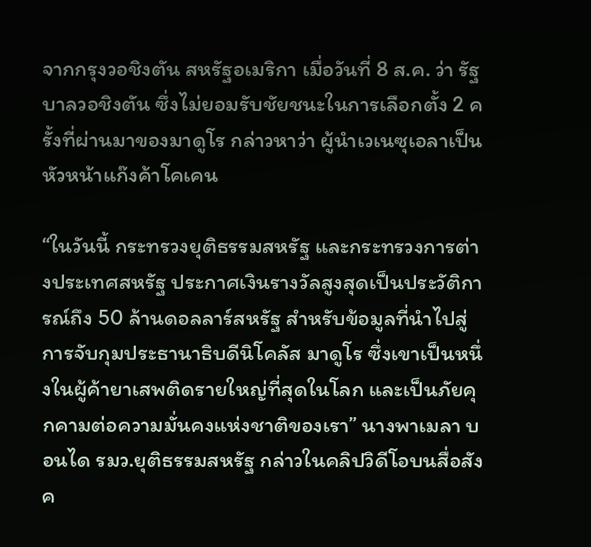จากกรุงวอชิงตัน สหรัฐอเมริกา เมื่อวันที่ 8 ส.ค. ว่า รัฐบาลวอชิงตัน ซึ่งไม่ยอมรับชัยชนะในการเลือกตั้ง 2 ครั้งที่ผ่านมาของมาดูโร กล่าวหาว่า ผู้นำเวเนซุเอลาเป็นหัวหน้าแก๊งค้าโคเคน

“ในวันนี้ กระทรวงยุติธรรมสหรัฐ และกระทรวงการต่างประเทศสหรัฐ ประกาศเงินรางวัลสูงสุดเป็นประวัติการณ์ถึง 50 ล้านดอลลาร์สหรัฐ สำหรับข้อมูลที่นำไปสู่การจับกุมประธานาธิบดีนิโคลัส มาดูโร ซึ่งเขาเป็นหนึ่งในผู้ค้ายาเสพติดรายใหญ่ที่สุดในโลก และเป็นภัยคุกคามต่อความมั่นคงแห่งชาติของเรา” นางพาเมลา บอนได รมว.ยุติธรรมสหรัฐ กล่าวในคลิปวิดีโอบนสื่อสังค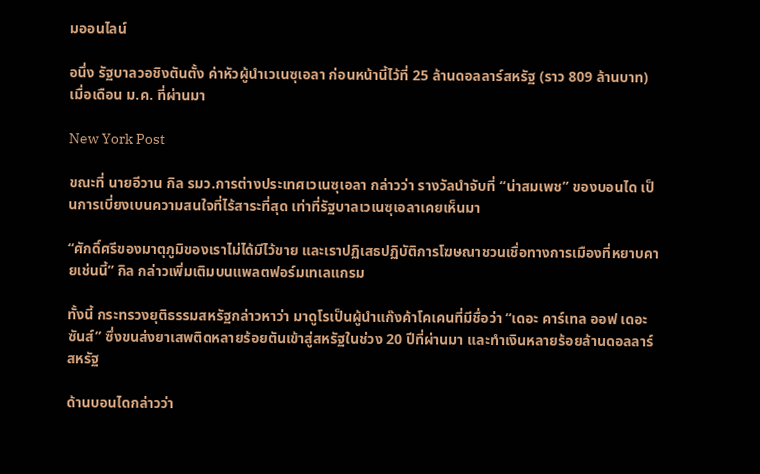มออนไลน์

อนึ่ง รัฐบาลวอชิงตันตั้ง ค่าหัวผู้นำเวเนซุเอลา ก่อนหน้านี้ไว้ที่ 25 ล้านดอลลาร์สหรัฐ (ราว 809 ล้านบาท) เมื่อเดือน ม.ค. ที่ผ่านมา

New York Post

ขณะที่ นายอีวาน กิล รมว.การต่างประเทศเวเนซุเอลา กล่าวว่า รางวัลนำจับที่ “น่าสมเพช” ของบอนได เป็นการเบี่ยงเบนความสนใจที่ไร้สาระที่สุด เท่าที่รัฐบาลเวเนซุเอลาเคยเห็นมา

“ศักดิ์ศรีของมาตุภูมิของเราไม่ได้มีไว้ขาย และเราปฏิเสธปฏิบัติการโฆษณาชวนเชื่อทางการเมืองที่หยาบคายเช่นนี้” กิล กล่าวเพิ่มเติมบนแพลตฟอร์มเทเลแกรม

ทั้งนี้ กระทรวงยุติธรรมสหรัฐกล่าวหาว่า มาดูโรเป็นผู้นำแก๊งค้าโคเคนที่มีชื่อว่า “เดอะ คาร์เทล ออฟ เดอะ ซันส์” ซึ่งขนส่งยาเสพติดหลายร้อยตันเข้าสู่สหรัฐในช่วง 20 ปีที่ผ่านมา และทำเงินหลายร้อยล้านดอลลาร์สหรัฐ

ด้านบอนไดกล่าวว่า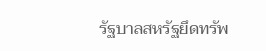รัฐบาลสหรัฐยึดทรัพ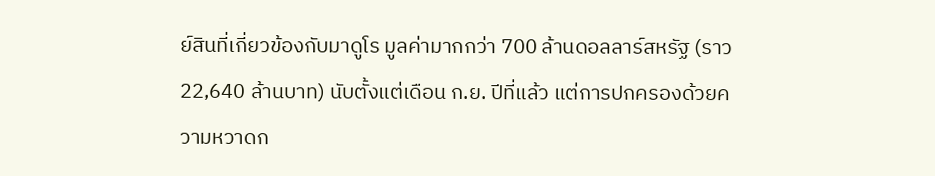ย์สินที่เกี่ยวข้องกับมาดูโร มูลค่ามากกว่า 700 ล้านดอลลาร์สหรัฐ (ราว 22,640 ล้านบาท) นับตั้งแต่เดือน ก.ย. ปีที่แล้ว แต่การปกครองด้วยความหวาดก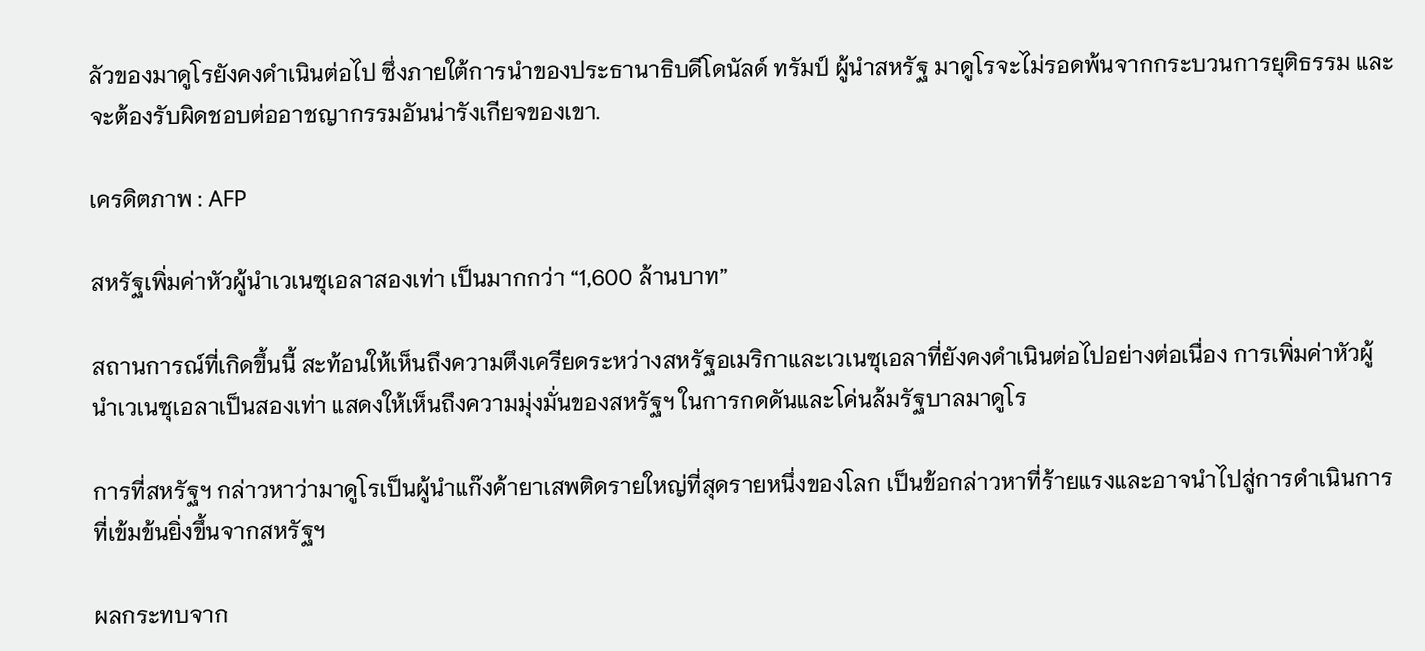ลัวของมาดูโรยังคงดำเนินต่อไป ซึ่งภายใต้การนำของประธานาธิบดีโดนัลด์ ทรัมป์ ผู้นำสหรัฐ มาดูโรจะไม่รอดพ้นจากกระบวนการยุติธรรม และจะต้องรับผิดชอบต่ออาชญากรรมอันน่ารังเกียจของเขา.

เครดิตภาพ : AFP

สหรัฐเพิ่มค่าหัวผู้นำเวเนซุเอลาสองเท่า เป็นมากกว่า “1,600 ล้านบาท”

สถานการณ์ที่เกิดขึ้นนี้ สะท้อนให้เห็นถึงความตึงเครียดระหว่างสหรัฐอเมริกาและเวเนซุเอลาที่ยังคงดำเนินต่อไปอย่างต่อเนื่อง การเพิ่มค่าหัวผู้นำเวเนซุเอลาเป็นสองเท่า แสดงให้เห็นถึงความมุ่งมั่นของสหรัฐฯ ในการกดดันและโค่นล้มรัฐบาลมาดูโร

การที่สหรัฐฯ กล่าวหาว่ามาดูโรเป็นผู้นำแก๊งค้ายาเสพติดรายใหญ่ที่สุดรายหนึ่งของโลก เป็นข้อกล่าวหาที่ร้ายแรงและอาจนำไปสู่การดำเนินการที่เข้มข้นยิ่งขึ้นจากสหรัฐฯ

ผลกระทบจาก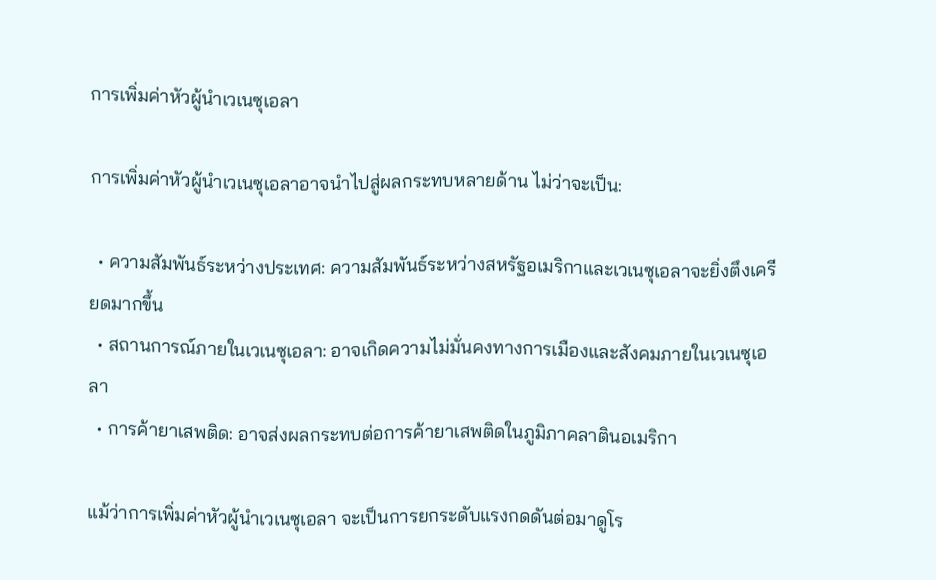การเพิ่มค่าหัวผู้นำเวเนซุเอลา

การเพิ่มค่าหัวผู้นำเวเนซุเอลาอาจนำไปสู่ผลกระทบหลายด้าน ไม่ว่าจะเป็น:

  • ความสัมพันธ์ระหว่างประเทศ: ความสัมพันธ์ระหว่างสหรัฐอเมริกาและเวเนซุเอลาจะยิ่งตึงเครียดมากขึ้น
  • สถานการณ์ภายในเวเนซุเอลา: อาจเกิดความไม่มั่นคงทางการเมืองและสังคมภายในเวเนซุเอลา
  • การค้ายาเสพติด: อาจส่งผลกระทบต่อการค้ายาเสพติดในภูมิภาคลาตินอเมริกา

แม้ว่าการเพิ่มค่าหัวผู้นำเวเนซุเอลา จะเป็นการยกระดับแรงกดดันต่อมาดูโร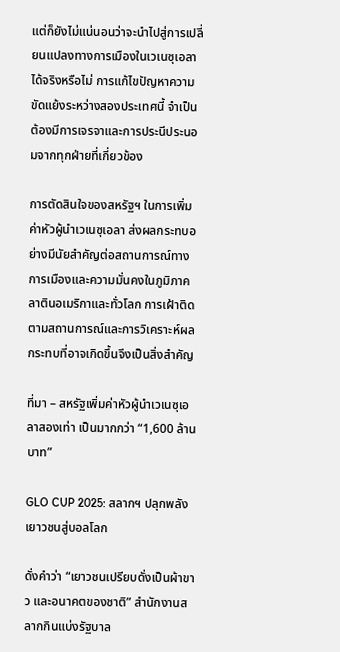แต่ก็ยังไม่แน่นอนว่าจะนำไปสู่การเปลี่ยนแปลงทางการเมืองในเวเนซุเอลาได้จริงหรือไม่ การแก้ไขปัญหาความขัดแย้งระหว่างสองประเทศนี้ จำเป็นต้องมีการเจรจาและการประนีประนอมจากทุกฝ่ายที่เกี่ยวข้อง

การตัดสินใจของสหรัฐฯ ในการเพิ่ม ค่าหัวผู้นำเวเนซุเอลา ส่งผลกระทบอย่างมีนัยสำคัญต่อสถานการณ์ทางการเมืองและความมั่นคงในภูมิภาคลาตินอเมริกาและทั่วโลก การเฝ้าติดตามสถานการณ์และการวิเคราะห์ผลกระทบที่อาจเกิดขึ้นจึงเป็นสิ่งสำคัญ

ที่มา – สหรัฐเพิ่มค่าหัวผู้นำเวเนซุเอลาสองเท่า เป็นมากกว่า “1,600 ล้านบาท”

GLO CUP 2025: สลากฯ ปลุกพลังเยาวชนสู่บอลโลก

ดั่งคำว่า “เยาวชนเปรียบดั่งเป็นผ้าขาว และอนาคตของชาติ” สำนักงานสลากกินแบ่งรัฐบาล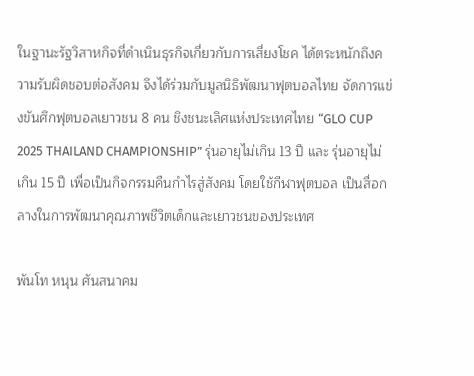ในฐานะรัฐวิสาหกิจที่ดำเนินธุรกิจเกี่ยวกับการเสี่ยงโชค ได้ตระหนักถึงความรับผิดชอบต่อสังคม จึงได้ร่วมกับมูลนิธิพัฒนาฟุตบอลไทย จัดการแข่งขันศึกฟุตบอลเยาวชน 8 คน ชิงชนะเลิศแห่งประเทศไทย “GLO CUP 2025 THAILAND CHAMPIONSHIP” รุ่นอายุไม่เกิน 13 ปี และ รุ่นอายุไม่เกิน 15 ปี เพื่อเป็นกิจกรรมคืนกำไรสู่สังคม โดยใช้กีฬาฟุตบอล เป็นสื่อกลางในการพัฒนาคุณภาพชีวิตเด็กและเยาวชนของประเทศ

พันโท หนุน ศันสนาคม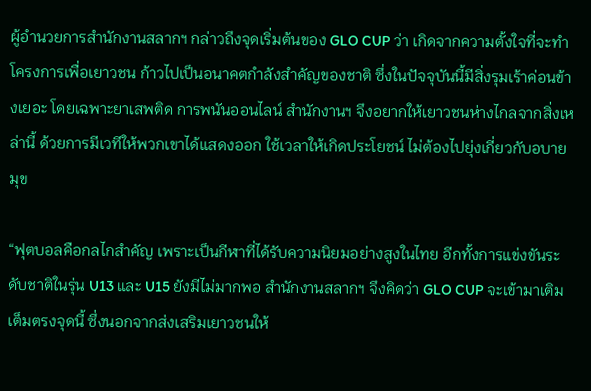ผู้อำนวยการสำนักงานสลากฯ กล่าวถึงจุดเริ่มต้นของ GLO CUP ว่า เกิดจากความตั้งใจที่จะทำโครงการเพื่อเยาวชน ก้าวไปเป็นอนาคตกำลังสำคัญของชาติ ซึ่งในปัจจุบันนี้มีสิ่งรุมเร้าค่อนข้างเยอะ โดยเฉพาะยาเสพติด การพนันออนไลน์ สำนักงานฯ จึงอยากให้เยาวชนห่างไกลจากสิ่งเหล่านี้ ด้วยการมีเวทีให้พวกเขาได้แสดงออก ใช้เวลาให้เกิดประโยชน์ ไม่ต้องไปยุ่งเกี่ยวกับอบายมุข

“ฟุตบอลคือกลไกสำคัญ เพราะเป็นกีฬาที่ได้รับความนิยมอย่างสูงในไทย อีกทั้งการแข่งขันระดับชาติในรุ่น U13 และ U15 ยังมีไม่มากพอ สำนักงานสลากฯ จึงคิดว่า GLO CUP จะเข้ามาเติมเต็มตรงจุดนี้ ซึ่งนอกจากส่งเสริมเยาวชนให้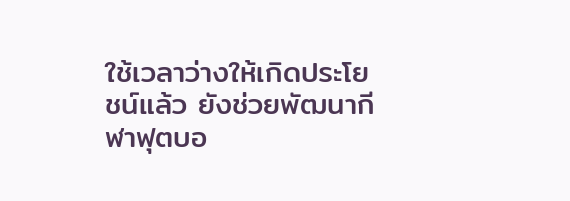ใช้เวลาว่างให้เกิดประโยชน์แล้ว ยังช่วยพัฒนากีฬาฟุตบอ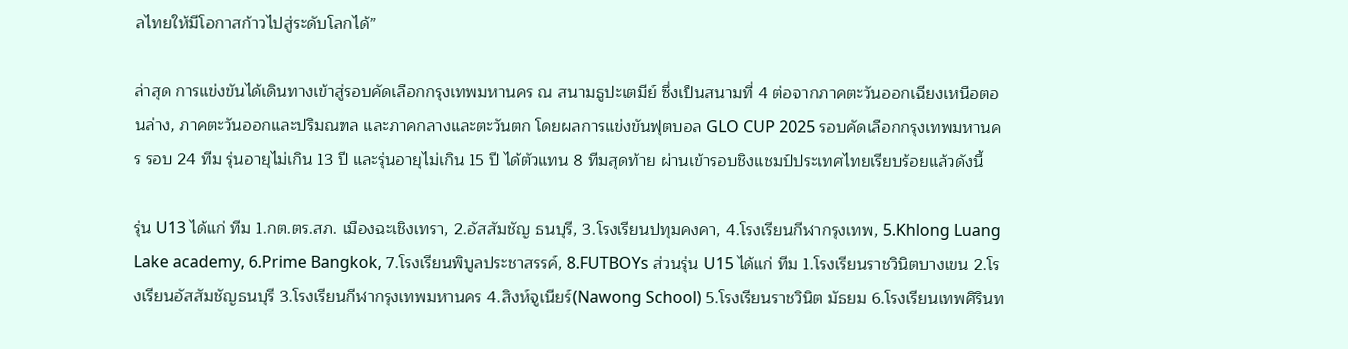ลไทยให้มีโอกาสก้าวไปสู่ระดับโลกได้”

ล่าสุด การแข่งขันได้เดินทางเข้าสู่รอบคัดเลือกกรุงเทพมหานคร ณ สนามธูปะเตมีย์ ซึ่งเป็นสนามที่ 4 ต่อจากภาคตะวันออกเฉียงเหนือตอนล่าง, ภาคตะวันออกและปริมณฑล และภาคกลางและตะวันตก โดยผลการแข่งขันฟุตบอล GLO CUP 2025 รอบคัดเลือกกรุงเทพมหานคร รอบ 24 ทีม รุ่นอายุไม่เกิน 13 ปี และรุ่นอายุไม่เกิน 15 ปี ได้ตัวแทน 8 ทีมสุดท้าย ผ่านเข้ารอบชิงแชมป์ประเทศไทยเรียบร้อยแล้วดังนี้

รุ่น U13 ได้แก่ ทีม 1.กต.ตร.สภ. เมืองฉะเชิงเทรา, 2.อัสสัมชัญ ธนบุรี, 3.โรงเรียนปทุมคงคา, 4.โรงเรียนกีฬากรุงเทพ, 5.Khlong Luang Lake academy, 6.Prime Bangkok, 7.โรงเรียนพิบูลประชาสรรค์, 8.FUTBOYs ส่วนรุ่น U15 ได้แก่ ทีม 1.โรงเรียนราชวินิตบางเขน 2.โรงเรียนอัสสัมชัญธนบุรี 3.โรงเรียนกีฬากรุงเทพมหานคร 4.สิงห์จูเนียร์(Nawong School) 5.โรงเรียนราชวินิต มัธยม 6.โรงเรียนเทพศิรินท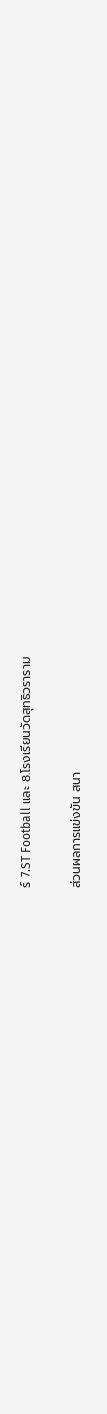ร์ 7.ST Football และ 8.โรงเรียนวัดสุทธิวราราม

ส่วนผลการแข่งขัน สนา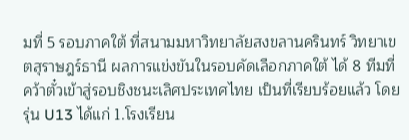มที่ 5 รอบภาคใต้ ที่สนามมหาวิทยาลัยสงขลานครินทร์ วิทยาเขตสุราษฎร์ธานี ผลการแข่งขันในรอบคัดเลือกภาคใต้ ได้ 8 ทีมที่คว้าตั๋วเข้าสู่รอบชิงชนะเลิศประเทศไทย เป็นที่เรียบร้อยแล้ว โดย รุ่น U13 ได้แก่ 1.โรงเรียน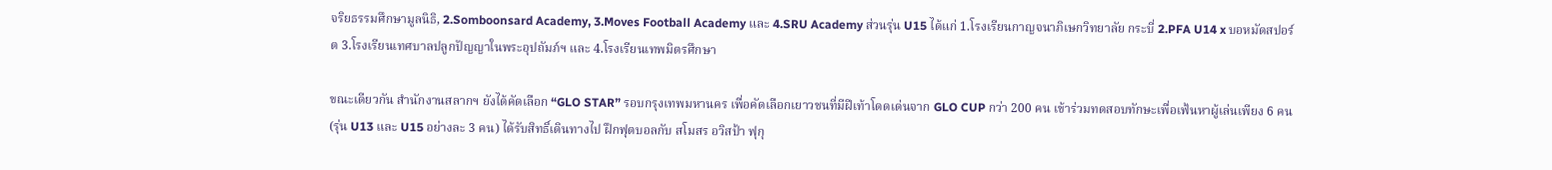จริยธรรมศึกษามูลนิธิ, 2.Somboonsard Academy, 3.Moves Football Academy และ 4.SRU Academy ส่วนรุ่น U15 ได้แก่ 1.โรงเรียนกาญจนาภิเษกวิทยาลัย กระบี่ 2.PFA U14 x บอหมัดสปอร์ต 3.โรงเรียนเทศบาลปลูกปัญญาในพระอุปถัมภ์ฯ และ 4.โรงเรียนเทพมิตรศึกษา

ขณะเดียวกัน สำนักงานสลากฯ ยังได้คัดเลือก “GLO STAR” รอบกรุงเทพมหานคร เพื่อคัดเลือกเยาวชนที่มีฝีเท้าโดดเด่นจาก GLO CUP กว่า 200 คน เข้าร่วมทดสอบทักษะเพื่อเฟ้นหาผู้เล่นเพียง 6 คน (รุ่น U13 และ U15 อย่างละ 3 คน) ได้รับสิทธิ์เดินทางไป ฝึกฟุตบอลกับ สโมสร อวิสป้า ฟุกุ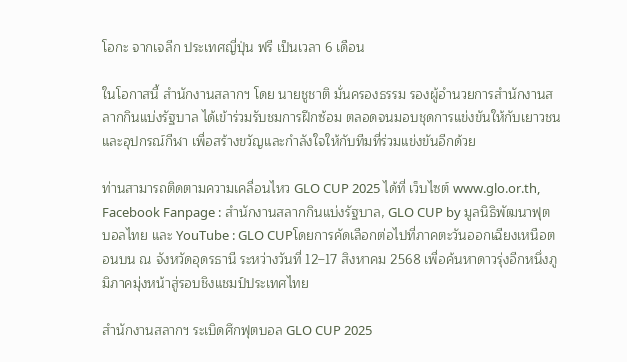โอกะ จากเจลีก ประเทศญี่ปุ่น ฟรี เป็นเวลา 6 เดือน

ในโอกาสนี้ สำนักงานสลากฯ โดย นายชูชาติ มั่นครองธรรม รองผู้อำนวยการสำนักงานสลากกินแบ่งรัฐบาล ได้เข้าร่วมรับชมการฝึกซ้อม ตลอดจนมอบชุดการแข่งขันให้กับเยาวชน และอุปกรณ์กีฬา เพื่อสร้างขวัญและกำลังใจให้กับทีมที่ร่วมแข่งขันอีกด้วย

ท่านสามารถติดตามความเคลื่อนไหว GLO CUP 2025 ได้ที่ เว็บไซต์ www.glo.or.th, Facebook Fanpage : สำนักงานสลากกินแบ่งรัฐบาล, GLO CUP by มูลนิธิพัฒนาฟุตบอลไทย และ YouTube : GLO CUPโดยการคัดเลือกต่อไปที่ภาคตะวันออกเฉียงเหนือตอนบน ณ จังหวัดอุดรธานี ระหว่างวันที่ 12–17 สิงหาคม 2568 เพื่อค้นหาดาวรุ่งอีกหนึ่งภูมิภาคมุ่งหน้าสู่รอบชิงแชมป์ประเทศไทย

สำนักงานสลากฯ ระเบิดศึกฟุตบอล GLO CUP 2025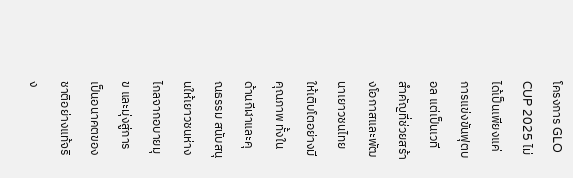โครงการ GLO CUP 2025 ไม่ได้เป็นเพียงแค่การแข่งขันฟุตบอล แต่เป็นเวทีสำคัญที่ช่วยสร้างโอกาสและพัฒนาเยาวชนไทยให้เติบโตอย่างมีคุณภาพ ทั้งในด้านกีฬาและคุณธรรม สนับสนุนให้เยาวชนห่างไกลจากอบายมุข และมุ่งสู่การเป็นอนาคตของชาติอย่างแท้จริง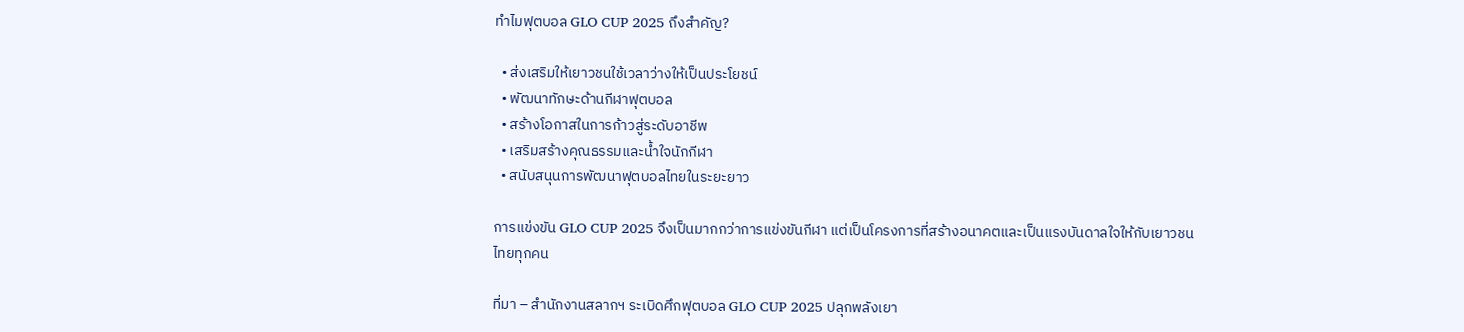ทำไมฟุตบอล GLO CUP 2025 ถึงสำคัญ?

  • ส่งเสริมให้เยาวชนใช้เวลาว่างให้เป็นประโยชน์
  • พัฒนาทักษะด้านกีฬาฟุตบอล
  • สร้างโอกาสในการก้าวสู่ระดับอาชีพ
  • เสริมสร้างคุณธรรมและน้ำใจนักกีฬา
  • สนับสนุนการพัฒนาฟุตบอลไทยในระยะยาว

การแข่งขัน GLO CUP 2025 จึงเป็นมากกว่าการแข่งขันกีฬา แต่เป็นโครงการที่สร้างอนาคตและเป็นแรงบันดาลใจให้กับเยาวชนไทยทุกคน

ที่มา – สำนักงานสลากฯ ระเบิดศึกฟุตบอล GLO CUP 2025 ปลุกพลังเยา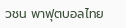วชน พาฟุตบอลไทย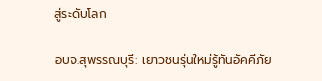สู่ระดับโลก

อบจ.สุพรรณบุรี: เยาวชนรุ่นใหม่รู้ทันอัคคีภัย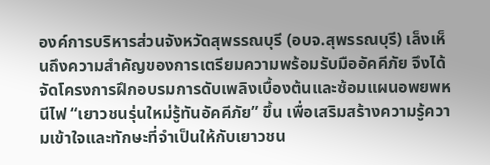องค์การบริหารส่วนจังหวัดสุพรรณบุรี (อบจ.สุพรรณบุรี) เล็งเห็นถึงความสำคัญของการเตรียมความพร้อมรับมืออัคคีภัย จึงได้จัดโครงการฝึกอบรมการดับเพลิงเบื้องต้นและซ้อมแผนอพยพหนีไฟ “เยาวชนรุ่นใหม่รู้ทันอัคคีภัย” ขึ้น เพื่อเสริมสร้างความรู้ความเข้าใจและทักษะที่จำเป็นให้กับเยาวชน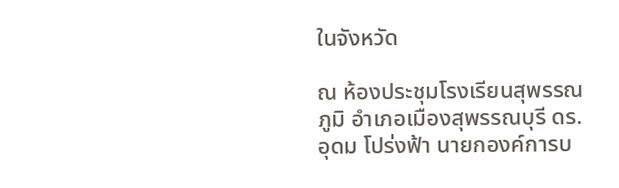ในจังหวัด

ณ ห้องประชุมโรงเรียนสุพรรณภูมิ อำเภอเมืองสุพรรณบุรี ดร.อุดม โปร่งฟ้า นายกองค์การบ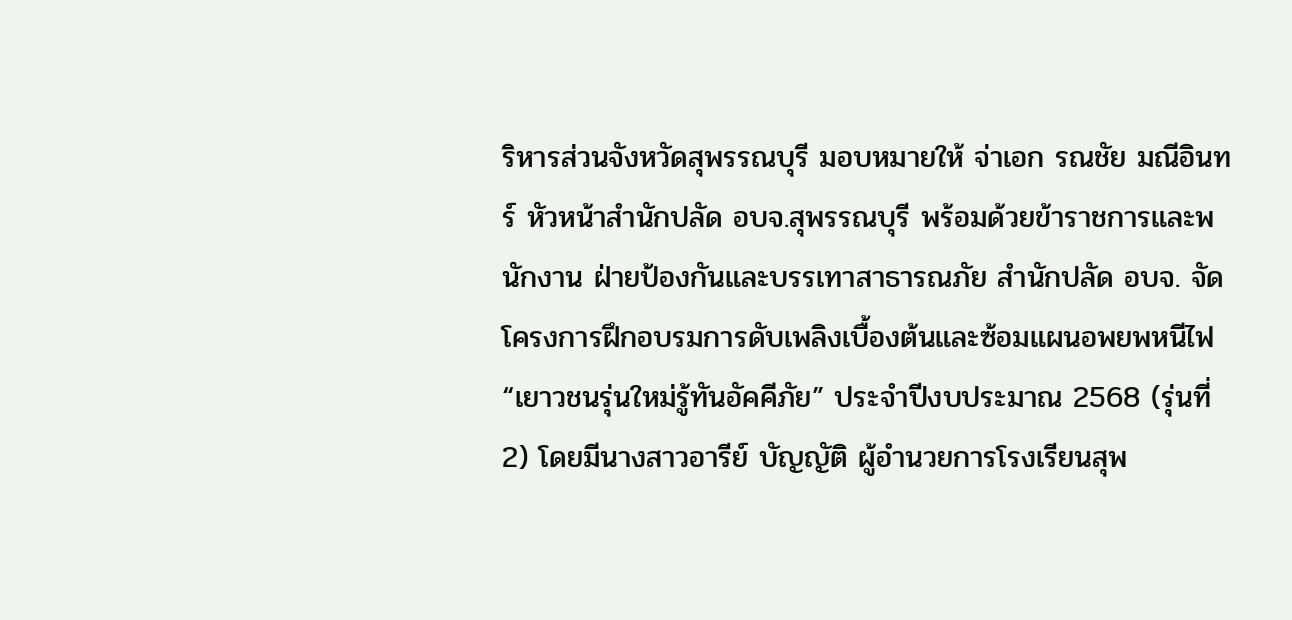ริหารส่วนจังหวัดสุพรรณบุรี มอบหมายให้ จ่าเอก รณชัย มณีอินทร์ หัวหน้าสำนักปลัด อบจ.สุพรรณบุรี พร้อมด้วยข้าราชการและพนักงาน ฝ่ายป้องกันและบรรเทาสาธารณภัย สำนักปลัด อบจ. จัดโครงการฝึกอบรมการดับเพลิงเบื้องต้นและซ้อมแผนอพยพหนีไฟ “เยาวชนรุ่นใหม่รู้ทันอัคคีภัย” ประจำปีงบประมาณ 2568 (รุ่นที่ 2) โดยมีนางสาวอารีย์ บัญญัติ ผู้อำนวยการโรงเรียนสุพ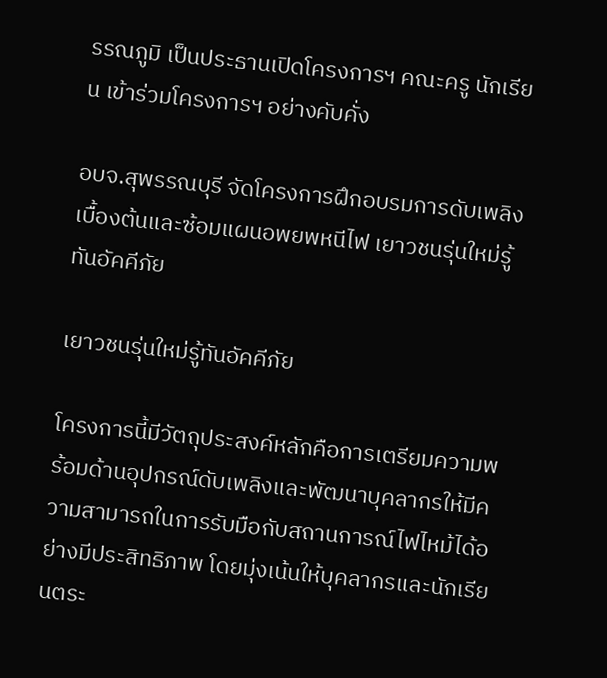รรณภูมิ เป็นประธานเปิดโครงการฯ คณะครู นักเรียน เข้าร่วมโครงการฯ อย่างคับคั่ง

อบจ.สุพรรณบุรี จัดโครงการฝึกอบรมการดับเพลิงเบื้องต้นและซ้อมแผนอพยพหนีไฟ เยาวชนรุ่นใหม่รู้ทันอัคคีภัย

เยาวชนรุ่นใหม่รู้ทันอัคคีภัย

โครงการนี้มีวัตถุประสงค์หลักคือการเตรียมความพร้อมด้านอุปกรณ์ดับเพลิงและพัฒนาบุคลากรให้มีความสามารถในการรับมือกับสถานการณ์ไฟไหม้ได้อย่างมีประสิทธิภาพ โดยมุ่งเน้นให้บุคลากรและนักเรียนตระ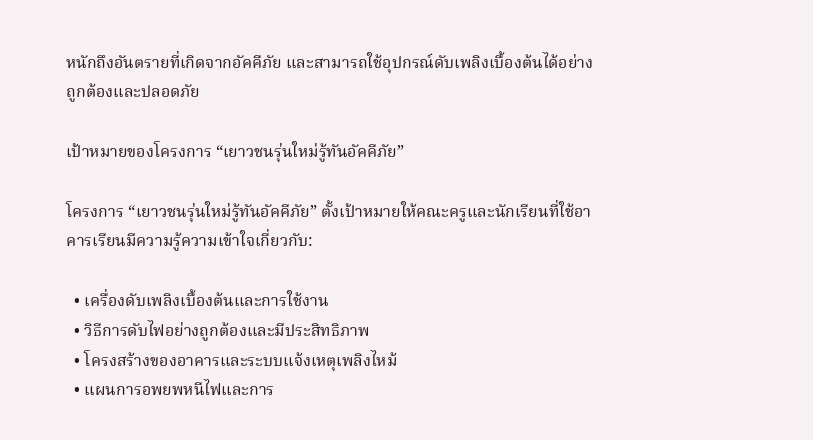หนักถึงอันตรายที่เกิดจากอัคคีภัย และสามารถใช้อุปกรณ์ดับเพลิงเบื้องต้นได้อย่างถูกต้องและปลอดภัย

เป้าหมายของโครงการ “เยาวชนรุ่นใหม่รู้ทันอัคคีภัย”

โครงการ “เยาวชนรุ่นใหม่รู้ทันอัคคีภัย” ตั้งเป้าหมายให้คณะครูและนักเรียนที่ใช้อาคารเรียนมีความรู้ความเข้าใจเกี่ยวกับ:

  • เครื่องดับเพลิงเบื้องต้นและการใช้งาน
  • วิธีการดับไฟอย่างถูกต้องและมีประสิทธิภาพ
  • โครงสร้างของอาคารและระบบแจ้งเหตุเพลิงไหม้
  • แผนการอพยพหนีไฟและการ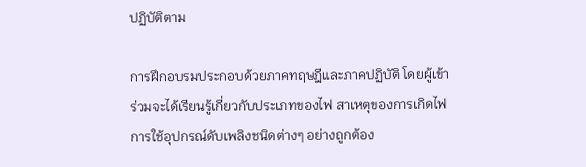ปฏิบัติตาม

การฝึกอบรมประกอบด้วยภาคทฤษฎีและภาคปฏิบัติ โดยผู้เข้าร่วมจะได้เรียนรู้เกี่ยวกับประเภทของไฟ สาเหตุของการเกิดไฟ การใช้อุปกรณ์ดับเพลิงชนิดต่างๆ อย่างถูกต้อง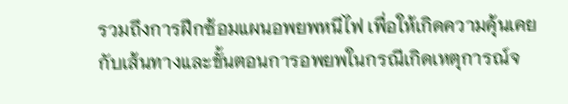รวมถึงการฝึกซ้อมแผนอพยพหนีไฟ เพื่อให้เกิดความคุ้นเคยกับเส้นทางและขั้นตอนการอพยพในกรณีเกิดเหตุการณ์จ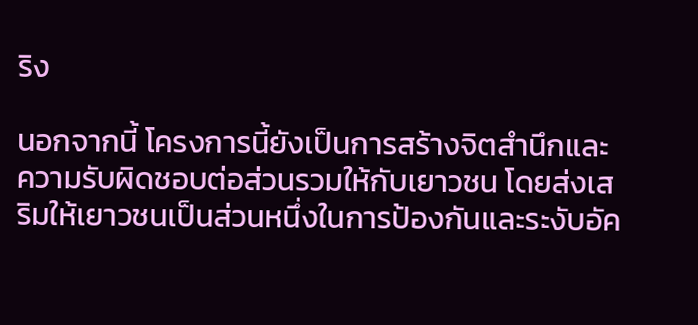ริง

นอกจากนี้ โครงการนี้ยังเป็นการสร้างจิตสำนึกและความรับผิดชอบต่อส่วนรวมให้กับเยาวชน โดยส่งเสริมให้เยาวชนเป็นส่วนหนึ่งในการป้องกันและระงับอัค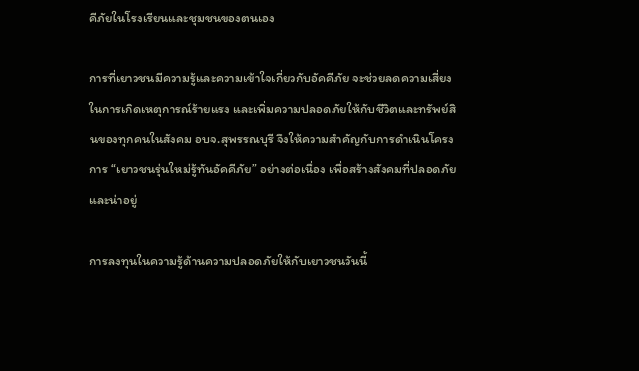คีภัยในโรงเรียนและชุมชนของตนเอง

การที่เยาวชนมีความรู้และความเข้าใจเกี่ยวกับอัคคีภัย จะช่วยลดความเสี่ยงในการเกิดเหตุการณ์ร้ายแรง และเพิ่มความปลอดภัยให้กับชีวิตและทรัพย์สินของทุกคนในสังคม อบจ.สุพรรณบุรี จึงให้ความสำคัญกับการดำเนินโครงการ “เยาวชนรุ่นใหม่รู้ทันอัคคีภัย” อย่างต่อเนื่อง เพื่อสร้างสังคมที่ปลอดภัยและน่าอยู่

การลงทุนในความรู้ด้านความปลอดภัยให้กับเยาวชนวันนี้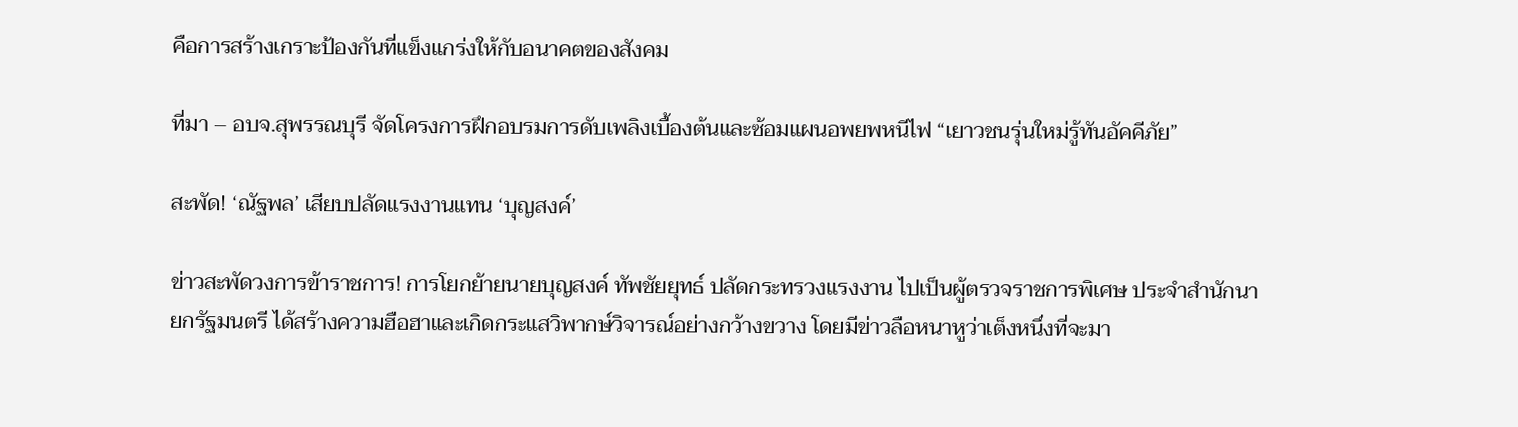คือการสร้างเกราะป้องกันที่แข็งแกร่งให้กับอนาคตของสังคม

ที่มา – อบจ.สุพรรณบุรี จัดโครงการฝึกอบรมการดับเพลิงเบื้องต้นและซ้อมแผนอพยพหนีไฟ “เยาวชนรุ่นใหม่รู้ทันอัคคีภัย”

สะพัด! ‘ณัฐพล’ เสียบปลัดแรงงานแทน ‘บุญสงค์’

ข่าวสะพัดวงการข้าราชการ! การโยกย้ายนายบุญสงค์ ทัพชัยยุทธ์ ปลัดกระทรวงแรงงาน ไปเป็นผู้ตรวจราชการพิเศษ ประจำสำนักนายกรัฐมนตรี ได้สร้างความฮือฮาและเกิดกระแสวิพากษ์วิจารณ์อย่างกว้างขวาง โดยมีข่าวลือหนาหูว่าเต็งหนึ่งที่จะมา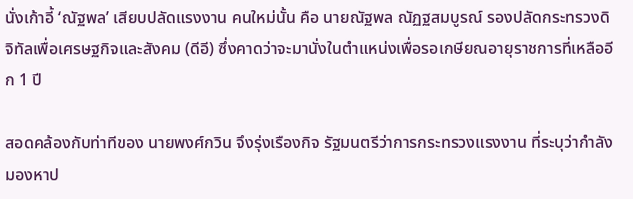นั่งเก้าอี้ ‘ณัฐพล’ เสียบปลัดแรงงาน คนใหม่นั้น คือ นายณัฐพล ณัฏฐสมบูรณ์ รองปลัดกระทรวงดิจิทัลเพื่อเศรษฐกิจและสังคม (ดีอี) ซึ่งคาดว่าจะมานั่งในตำแหน่งเพื่อรอเกษียณอายุราชการที่เหลืออีก 1 ปี

สอดคล้องกับท่าทีของ นายพงศ์กวิน จึงรุ่งเรืองกิจ รัฐมนตรีว่าการกระทรวงแรงงาน ที่ระบุว่ากำลังมองหาป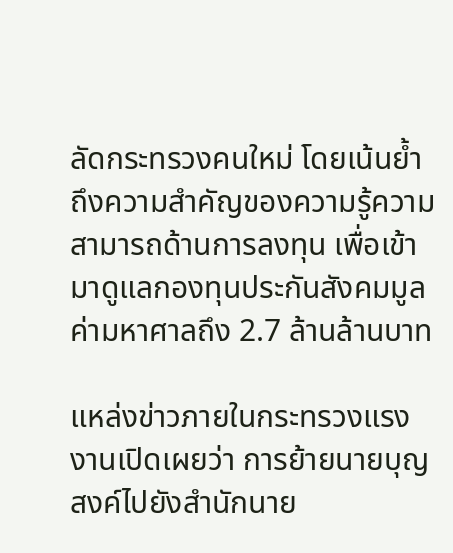ลัดกระทรวงคนใหม่ โดยเน้นย้ำถึงความสำคัญของความรู้ความสามารถด้านการลงทุน เพื่อเข้ามาดูแลกองทุนประกันสังคมมูลค่ามหาศาลถึง 2.7 ล้านล้านบาท

แหล่งข่าวภายในกระทรวงแรงงานเปิดเผยว่า การย้ายนายบุญสงค์ไปยังสำนักนาย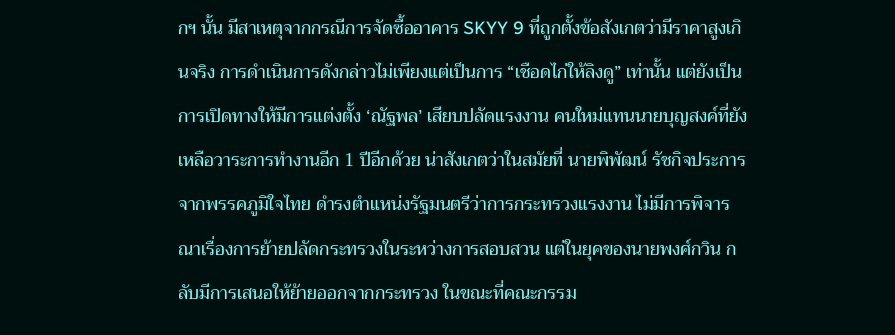กฯ นั้น มีสาเหตุจากกรณีการจัดซื้ออาคาร SKYY 9 ที่ถูกตั้งข้อสังเกตว่ามีราคาสูงเกินจริง การดำเนินการดังกล่าวไม่เพียงแต่เป็นการ “เชือดไก่ให้ลิงดู” เท่านั้น แต่ยังเป็นการเปิดทางให้มีการแต่งตั้ง ‘ณัฐพล’ เสียบปลัดแรงงาน คนใหม่แทนนายบุญสงค์ที่ยังเหลือวาระการทำงานอีก 1 ปีอีกด้วย น่าสังเกตว่าในสมัยที่ นายพิพัฒน์ รัชกิจประการ จากพรรคภูมิใจไทย ดำรงตำแหน่งรัฐมนตรีว่าการกระทรวงแรงงาน ไม่มีการพิจารณาเรื่องการย้ายปลัดกระทรวงในระหว่างการสอบสวน แต่ในยุคของนายพงศ์กวิน กลับมีการเสนอให้ย้ายออกจากกระทรวง ในขณะที่คณะกรรม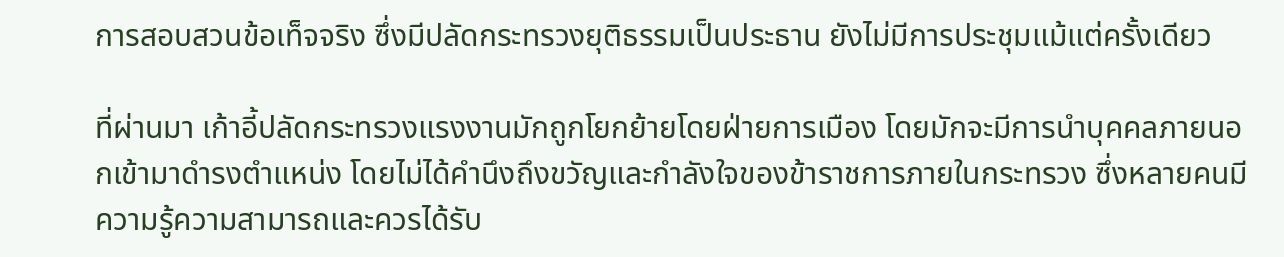การสอบสวนข้อเท็จจริง ซึ่งมีปลัดกระทรวงยุติธรรมเป็นประธาน ยังไม่มีการประชุมแม้แต่ครั้งเดียว

ที่ผ่านมา เก้าอี้ปลัดกระทรวงแรงงานมักถูกโยกย้ายโดยฝ่ายการเมือง โดยมักจะมีการนำบุคคลภายนอกเข้ามาดำรงตำแหน่ง โดยไม่ได้คำนึงถึงขวัญและกำลังใจของข้าราชการภายในกระทรวง ซึ่งหลายคนมีความรู้ความสามารถและควรได้รับ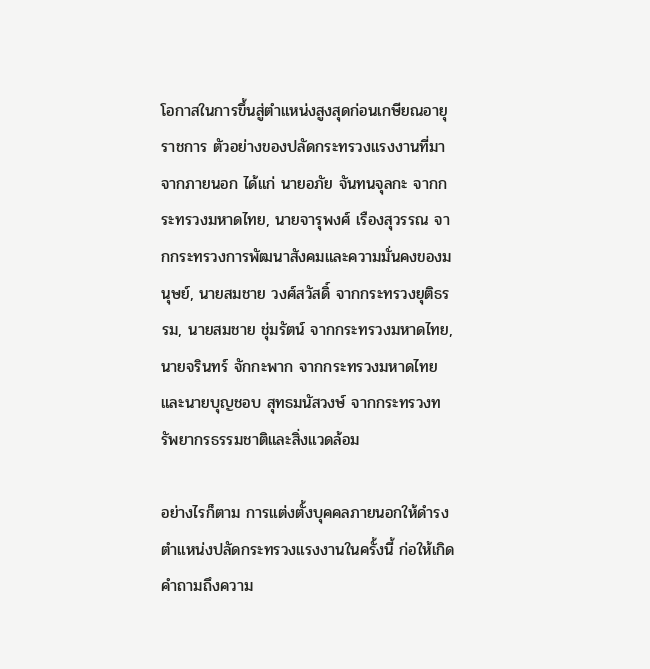โอกาสในการขึ้นสู่ตำแหน่งสูงสุดก่อนเกษียณอายุราชการ ตัวอย่างของปลัดกระทรวงแรงงานที่มาจากภายนอก ได้แก่ นายอภัย จันทนจุลกะ จากกระทรวงมหาดไทย, นายจารุพงศ์ เรืองสุวรรณ จากกระทรวงการพัฒนาสังคมและความมั่นคงของมนุษย์, นายสมชาย วงศ์สวัสดิ์ จากกระทรวงยุติธรรม, นายสมชาย ชุ่มรัตน์ จากกระทรวงมหาดไทย, นายจรินทร์ จักกะพาก จากกระทรวงมหาดไทย และนายบุญชอบ สุทธมนัสวงษ์ จากกระทรวงทรัพยากรธรรมชาติและสิ่งแวดล้อม

อย่างไรก็ตาม การแต่งตั้งบุคคลภายนอกให้ดำรงตำแหน่งปลัดกระทรวงแรงงานในครั้งนี้ ก่อให้เกิดคำถามถึงความ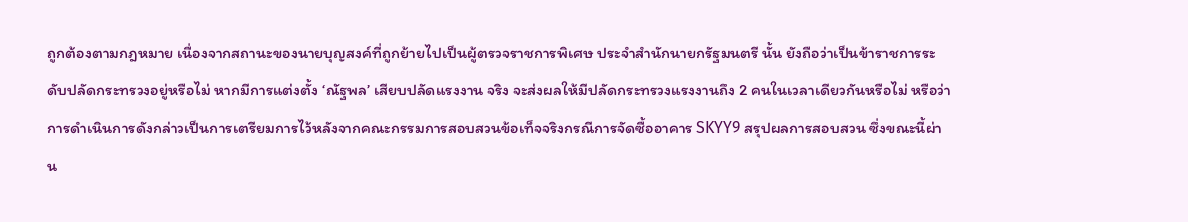ถูกต้องตามกฎหมาย เนื่องจากสถานะของนายบุญสงค์ที่ถูกย้ายไปเป็นผู้ตรวจราชการพิเศษ ประจำสำนักนายกรัฐมนตรี นั้น ยังถือว่าเป็นข้าราชการระดับปลัดกระทรวงอยู่หรือไม่ หากมีการแต่งตั้ง ‘ณัฐพล’ เสียบปลัดแรงงาน จริง จะส่งผลให้มีปลัดกระทรวงแรงงานถึง 2 คนในเวลาเดียวกันหรือไม่ หรือว่าการดำเนินการดังกล่าวเป็นการเตรียมการไว้หลังจากคณะกรรมการสอบสวนข้อเท็จจริงกรณีการจัดซื้ออาคาร SKYY9 สรุปผลการสอบสวน ซึ่งขณะนี้ผ่าน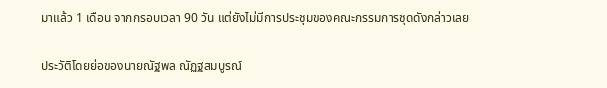มาแล้ว 1 เดือน จากกรอบเวลา 90 วัน แต่ยังไม่มีการประชุมของคณะกรรมการชุดดังกล่าวเลย

ประวัติโดยย่อของนายณัฐพล ณัฏฐสมบูรณ์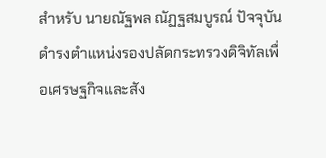สำหรับ นายณัฐพล ณัฏฐสมบูรณ์ ปัจจุบันดำรงตำแหน่งรองปลัดกระทรวงดิจิทัลเพื่อเศรษฐกิจและสัง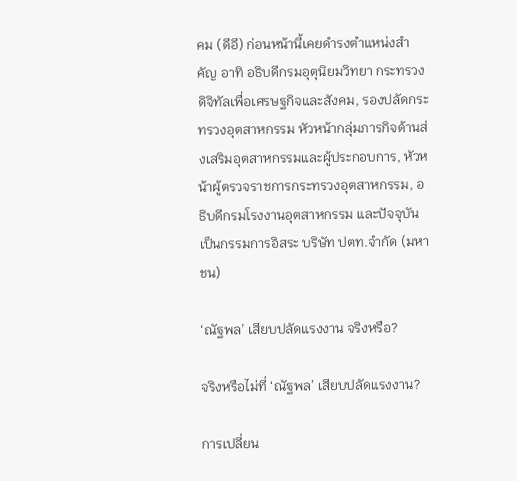คม (ดีอี) ก่อนหน้านี้เคยดำรงตำแหน่งสำคัญ อาทิ อธิบดีกรมอุตุนิยมวิทยา กระทรวงดิจิทัลเพื่อเศรษฐกิจและสังคม, รองปลัดกระทรวงอุตสาหกรรม หัวหน้ากลุ่มภารกิจด้านส่งเสริมอุตสาหกรรมและผู้ประกอบการ, หัวหน้าผู้ตรวจราชการกระทรวงอุตสาหกรรม, อธิบดีกรมโรงงานอุตสาหกรรม และปัจจุบันเป็นกรรมการอิสระ บริษัท ปตท.จำกัด (มหาชน)

‘ณัฐพล’ เสียบปลัดแรงงาน จริงหรือ?

จริงหรือไม่ที่ ‘ณัฐพล’ เสียบปลัดแรงงาน?

การเปลี่ยน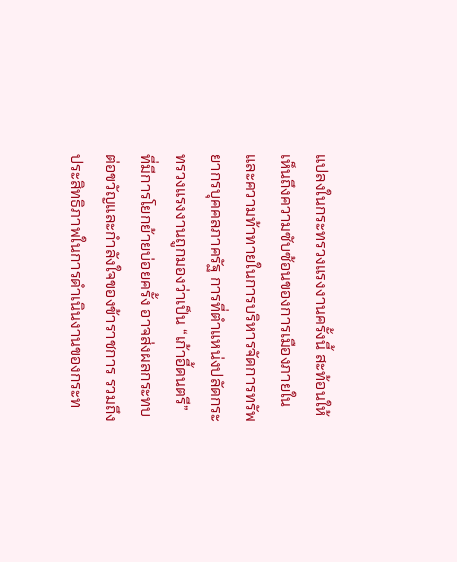แปลงในกระทรวงแรงงานครั้งนี้ สะท้อนให้เห็นถึงความซับซ้อนของการเมืองภายในและความท้าทายในการบริหารจัดการทรัพยากรบุคคลภาครัฐ การที่ตำแหน่งปลัดกระทรวงแรงงานถูกมองว่าเป็น “เก้าอี้ดนตรี” ที่มีการโยกย้ายบ่อยครั้ง อาจส่งผลกระทบต่อขวัญและกำลังใจของข้าราชการ รวมถึงประสิทธิภาพในการดำเนินงานของกระท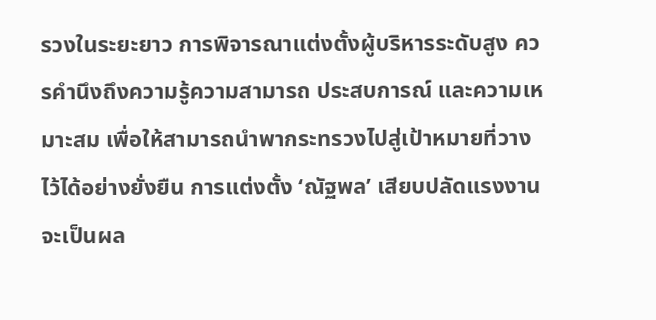รวงในระยะยาว การพิจารณาแต่งตั้งผู้บริหารระดับสูง ควรคำนึงถึงความรู้ความสามารถ ประสบการณ์ และความเหมาะสม เพื่อให้สามารถนำพากระทรวงไปสู่เป้าหมายที่วางไว้ได้อย่างยั่งยืน การแต่งตั้ง ‘ณัฐพล’ เสียบปลัดแรงงาน จะเป็นผล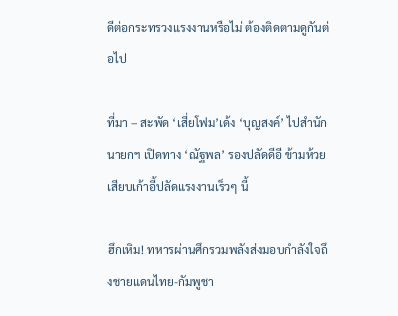ดีต่อกระทรวงแรงงานหรือไม่ ต้องติดตามดูกันต่อไป

ที่มา – สะพัด ‘เสี่ยโฟม’เด้ง ‘บุญสงค์’ ไปสำนักนายกฯ เปิดทาง ‘ณัฐพล’ รองปลัดดีอี ข้ามห้วยเสียบเก้าอี้ปลัดแรงงานเร็วๆ นี้

ฮึกเหิม! ทหารผ่านศึกรวมพลังส่งมอบกำลังใจถึงชายแดนไทย-กัมพูชา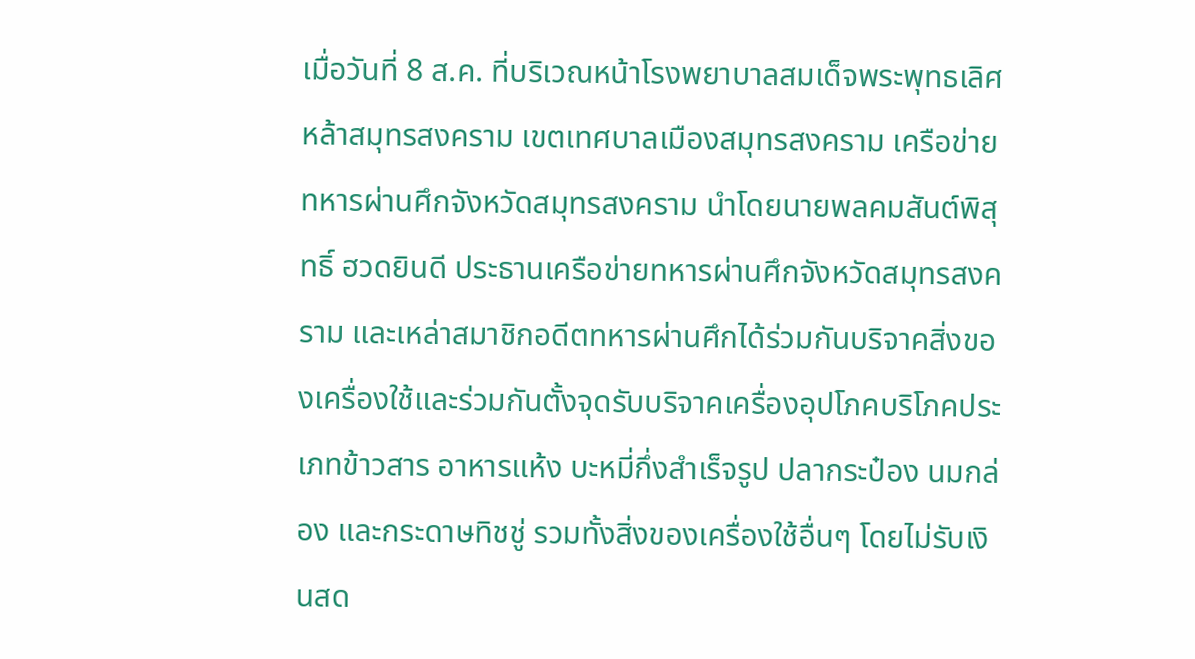เมื่อวันที่ 8 ส.ค. ที่บริเวณหน้าโรงพยาบาลสมเด็จพระพุทธเลิศหล้าสมุทรสงคราม เขตเทศบาลเมืองสมุทรสงคราม เครือข่ายทหารผ่านศึกจังหวัดสมุทรสงคราม นำโดยนายพลคมสันต์พิสุทธิ์ ฮวดยินดี ประธานเครือข่ายทหารผ่านศึกจังหวัดสมุทรสงคราม และเหล่าสมาชิกอดีตทหารผ่านศึกได้ร่วมกันบริจาคสิ่งของเครื่องใช้และร่วมกันตั้งจุดรับบริจาคเครื่องอุปโภคบริโภคประเภทข้าวสาร อาหารแห้ง บะหมี่กึ่งสำเร็จรูป ปลากระป๋อง นมกล่อง และกระดาษทิชชู่ รวมทั้งสิ่งของเครื่องใช้อื่นๆ โดยไม่รับเงินสด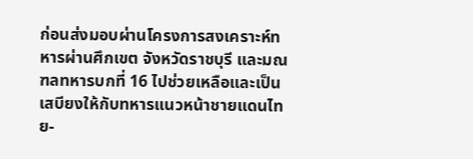ก่อนส่งมอบผ่านโครงการสงเคราะห์ทหารผ่านศึกเขต จังหวัดราชบุรี และมณฑลทหารบกที่ 16 ไปช่วยเหลือและเป็นเสบียงให้กับทหารแนวหน้าชายแดนไทย-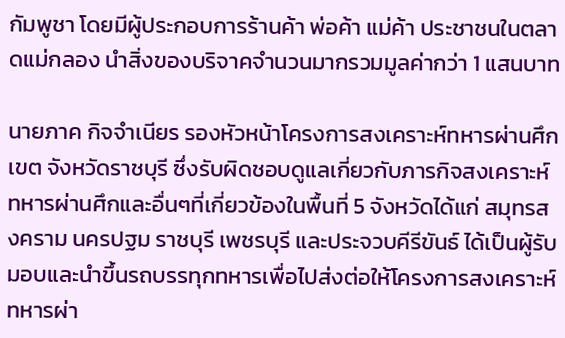กัมพูชา โดยมีผู้ประกอบการร้านค้า พ่อค้า แม่ค้า ประชาชนในตลาดแม่กลอง นำสิ่งของบริจาคจำนวนมากรวมมูลค่ากว่า 1 แสนบาท

นายภาค กิจจำเนียร รองหัวหน้าโครงการสงเคราะห์ทหารผ่านศึกเขต จังหวัดราชบุรี ซึ่งรับผิดชอบดูแลเกี่ยวกับภารกิจสงเคราะห์ทหารผ่านศึกและอื่นๆที่เกี่ยวข้องในพื้นที่ 5 จังหวัดได้แก่ สมุทรสงคราม นครปฐม ราชบุรี เพชรบุรี และประจวบคีรีขันธ์ ได้เป็นผู้รับมอบและนำขึ้นรถบรรทุกทหารเพื่อไปส่งต่อให้โครงการสงเคราะห์ทหารผ่า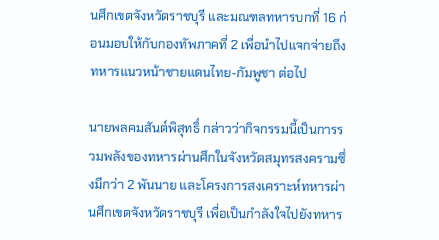นศึกเขตจังหวัดราชบุรี และมณฑลทหารบกที่ 16 ก่อนมอบให้กับกองทัพภาคที่ 2 เพื่อนำไปแจกจ่ายถึงทหารแนวหน้าชายแดนไทย-กัมพูชา ต่อไป

นายพลคมสันต์พิสุทธิ์ กล่าวว่ากิจกรรมนี้เป็นการรวมพลังของทหารผ่านศึกในจังหวัดสมุทรสงครามซึ่งมีกว่า 2 พันนาย และโครงการสงเคราะห์ทหารผ่านศึกเขตจังหวัดราชบุรี เพื่อเป็นกำลังใจไปยังทหาร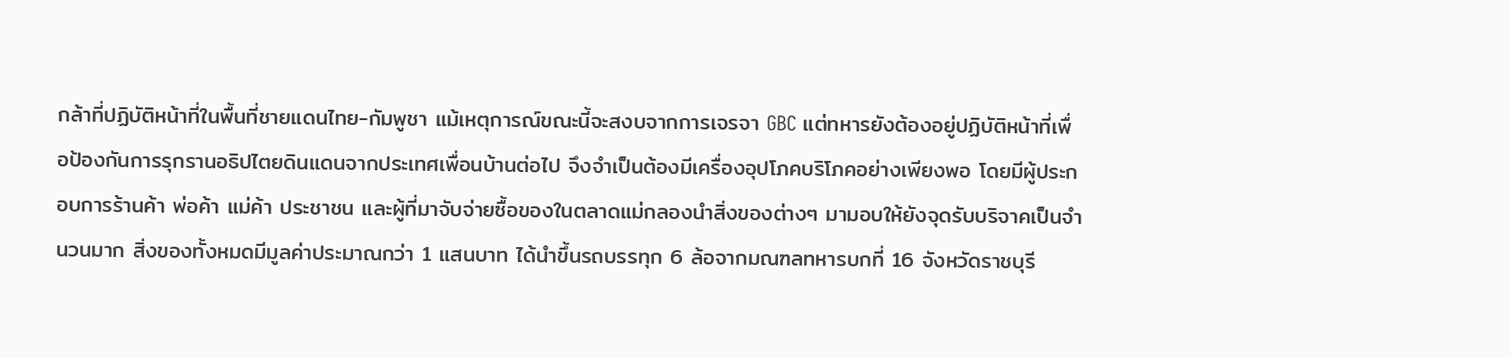กล้าที่ปฏิบัติหน้าที่ในพื้นที่ชายแดนไทย-กัมพูชา แม้เหตุการณ์ขณะนี้จะสงบจากการเจรจา GBC แต่ทหารยังต้องอยู่ปฏิบัติหน้าที่เพื่อป้องกันการรุกรานอธิปไตยดินแดนจากประเทศเพื่อนบ้านต่อไป จึงจำเป็นต้องมีเครื่องอุปโภคบริโภคอย่างเพียงพอ โดยมีผู้ประกอบการร้านค้า พ่อค้า แม่ค้า ประชาชน และผู้ที่มาจับจ่ายซื้อของในตลาดแม่กลองนำสิ่งของต่างๆ มามอบให้ยังจุดรับบริจาคเป็นจำนวนมาก สิ่งของทั้งหมดมีมูลค่าประมาณกว่า 1 แสนบาท ได้นำขึ้นรถบรรทุก 6 ล้อจากมณฑลทหารบกที่ 16 จังหวัดราชบุรี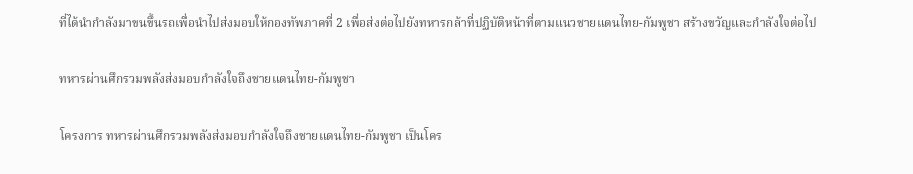ที่ได้นำกำลังมาขนขึ้นรถเพื่อนำไปส่งมอบให้กองทัพภาคที่ 2 เพื่อส่งต่อไปยังทหารกล้าที่ปฏิบัติหน้าที่ตามแนวชายแดนไทย-กัมพูชา สร้างขวัญและกำลังใจต่อไป

ทหารผ่านศึกรวมพลังส่งมอบกำลังใจถึงชายแดนไทย-กัมพูชา

โครงการ ทหารผ่านศึกรวมพลังส่งมอบกำลังใจถึงชายแดนไทย-กัมพูชา เป็นโคร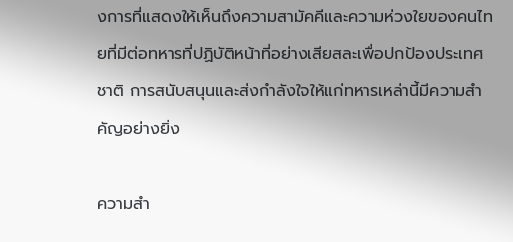งการที่แสดงให้เห็นถึงความสามัคคีและความห่วงใยของคนไทยที่มีต่อทหารที่ปฏิบัติหน้าที่อย่างเสียสละเพื่อปกป้องประเทศชาติ การสนับสนุนและส่งกำลังใจให้แก่ทหารเหล่านี้มีความสำคัญอย่างยิ่ง

ความสำ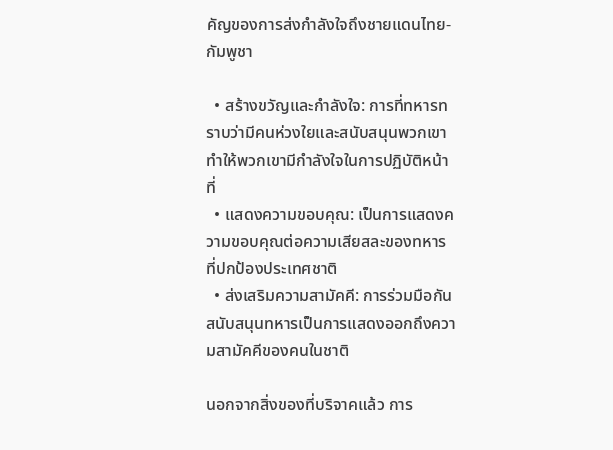คัญของการส่งกำลังใจถึงชายแดนไทย-กัมพูชา

  • สร้างขวัญและกำลังใจ: การที่ทหารทราบว่ามีคนห่วงใยและสนับสนุนพวกเขา ทำให้พวกเขามีกำลังใจในการปฏิบัติหน้าที่
  • แสดงความขอบคุณ: เป็นการแสดงความขอบคุณต่อความเสียสละของทหารที่ปกป้องประเทศชาติ
  • ส่งเสริมความสามัคคี: การร่วมมือกันสนับสนุนทหารเป็นการแสดงออกถึงความสามัคคีของคนในชาติ

นอกจากสิ่งของที่บริจาคแล้ว การ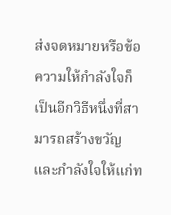ส่งจดหมายหรือข้อความให้กำลังใจก็เป็นอีกวิธีหนึ่งที่สามารถสร้างขวัญและกำลังใจให้แก่ท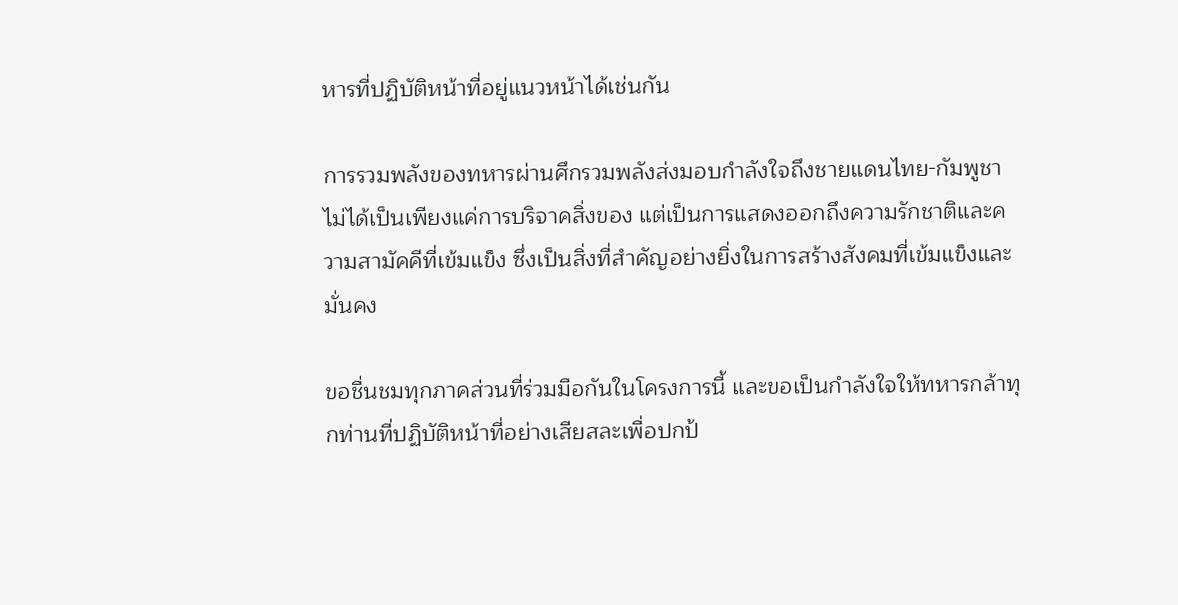หารที่ปฏิบัติหน้าที่อยู่แนวหน้าได้เช่นกัน

การรวมพลังของทหารผ่านศึกรวมพลังส่งมอบกำลังใจถึงชายแดนไทย-กัมพูชา ไม่ได้เป็นเพียงแค่การบริจาคสิ่งของ แต่เป็นการแสดงออกถึงความรักชาติและความสามัคคีที่เข้มแข็ง ซึ่งเป็นสิ่งที่สำคัญอย่างยิ่งในการสร้างสังคมที่เข้มแข็งและมั่นคง

ขอชื่นชมทุกภาคส่วนที่ร่วมมือกันในโครงการนี้ และขอเป็นกำลังใจให้ทหารกล้าทุกท่านที่ปฏิบัติหน้าที่อย่างเสียสละเพื่อปกป้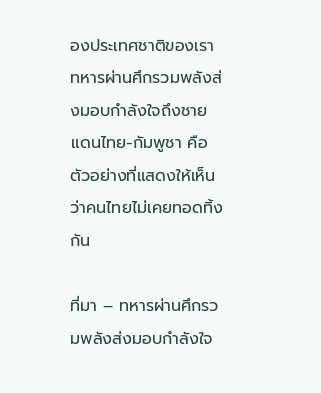องประเทศชาติของเรา ทหารผ่านศึกรวมพลังส่งมอบกำลังใจถึงชายแดนไทย-กัมพูชา คือตัวอย่างที่แสดงให้เห็นว่าคนไทยไม่เคยทอดทิ้งกัน

ที่มา – ทหารผ่านศึกรวมพลังส่งมอบกำลังใจ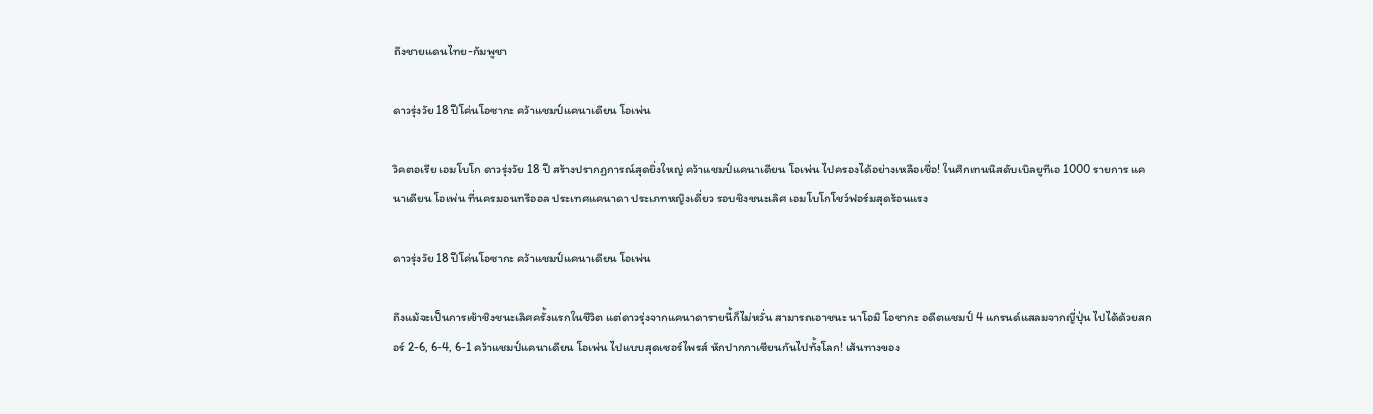ถึงชายแดนไทย-กัมพูชา

ดาวรุ่งวัย 18 ปีโค่นโอซากะ คว้าแชมป์แคนาเดียน โอเพ่น

วิคตอเรีย เอมโบโก ดาวรุ่งวัย 18 ปี สร้างปรากฏการณ์สุดยิ่งใหญ่ คว้าแชมป์แคนาเดียน โอเพ่น ไปครองได้อย่างเหลือเชื่อ! ในศึกเทนนิสดับเบิลยูทีเอ 1000 รายการ แคนาเดียน โอเพ่น ที่นครมอนทรีออล ประเทศแคนาดา ประเภทหญิงเดี่ยว รอบชิงชนะเลิศ เอมโบโกโชว์ฟอร์มสุดร้อนแรง

ดาวรุ่งวัย 18 ปีโค่นโอซากะ คว้าแชมป์แคนาเดียน โอเพ่น

ถึงแม้จะเป็นการเข้าชิงชนะเลิศครั้งแรกในชีวิต แต่ดาวรุ่งจากแคนาดารายนี้ก็ไม่หวั่น สามารถเอาชนะ นาโอมิ โอซากะ อดีตแชมป์ 4 แกรนด์แสลมจากญี่ปุ่น ไปได้ด้วยสกอร์ 2-6, 6-4, 6-1 คว้าแชมป์แคนาเดียน โอเพ่น ไปแบบสุดเซอร์ไพรส์ หักปากกาเซียนกันไปทั้งโลก! เส้นทางของ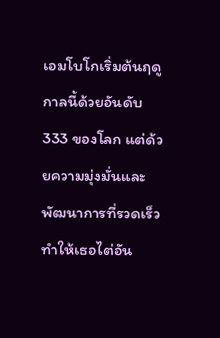เอมโบโกเริ่มต้นฤดูกาลนี้ด้วยอันดับ 333 ของโลก แต่ด้วยความมุ่งมั่นและพัฒนาการที่รวดเร็ว ทำให้เธอไต่อัน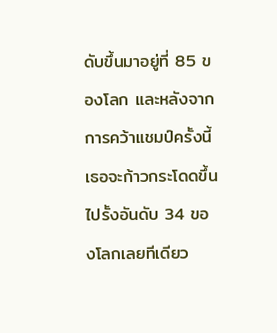ดับขึ้นมาอยู่ที่ 85 ของโลก และหลังจากการคว้าแชมป์ครั้งนี้ เธอจะก้าวกระโดดขึ้นไปรั้งอันดับ 34 ของโลกเลยทีเดียว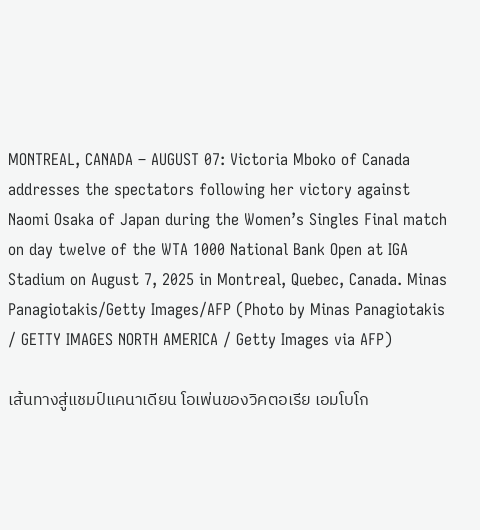MONTREAL, CANADA – AUGUST 07: Victoria Mboko of Canada addresses the spectators following her victory against Naomi Osaka of Japan during the Women’s Singles Final match on day twelve of the WTA 1000 National Bank Open at IGA Stadium on August 7, 2025 in Montreal, Quebec, Canada. Minas Panagiotakis/Getty Images/AFP (Photo by Minas Panagiotakis / GETTY IMAGES NORTH AMERICA / Getty Images via AFP)

เส้นทางสู่แชมป์แคนาเดียน โอเพ่นของวิคตอเรีย เอมโบโก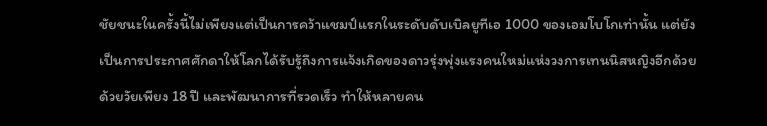ชัยชนะในครั้งนี้ไม่เพียงแต่เป็นการคว้าแชมป์แรกในระดับดับเบิลยูทีเอ 1000 ของเอมโบโกเท่านั้น แต่ยังเป็นการประกาศศักดาให้โลกได้รับรู้ถึงการแจ้งเกิดของดาวรุ่งพุ่งแรงคนใหม่แห่งวงการเทนนิสหญิงอีกด้วย ด้วยวัยเพียง 18 ปี และพัฒนาการที่รวดเร็ว ทำให้หลายคน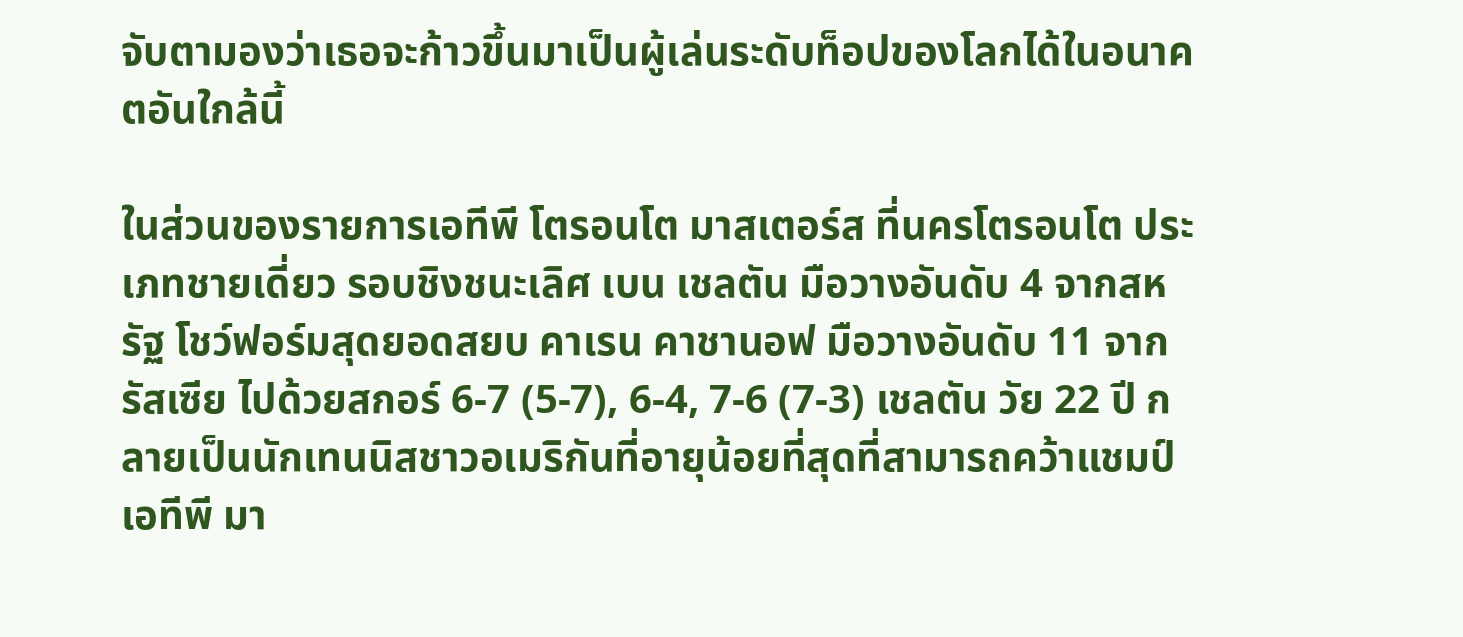จับตามองว่าเธอจะก้าวขึ้นมาเป็นผู้เล่นระดับท็อปของโลกได้ในอนาคตอันใกล้นี้

ในส่วนของรายการเอทีพี โตรอนโต มาสเตอร์ส ที่นครโตรอนโต ประเภทชายเดี่ยว รอบชิงชนะเลิศ เบน เชลตัน มือวางอันดับ 4 จากสหรัฐ โชว์ฟอร์มสุดยอดสยบ คาเรน คาชานอฟ มือวางอันดับ 11 จากรัสเซีย ไปด้วยสกอร์ 6-7 (5-7), 6-4, 7-6 (7-3) เชลตัน วัย 22 ปี กลายเป็นนักเทนนิสชาวอเมริกันที่อายุน้อยที่สุดที่สามารถคว้าแชมป์เอทีพี มา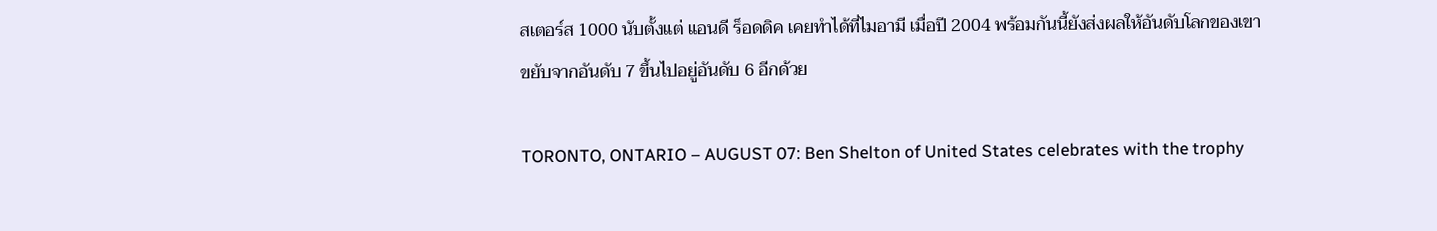สเตอร์ส 1000 นับตั้งแต่ แอนดี ร็อดดิค เคยทำได้ที่ไมอามี เมื่อปี 2004 พร้อมกันนี้ยังส่งผลให้อันดับโลกของเขาขยับจากอันดับ 7 ขึ้นไปอยู่อันดับ 6 อีกด้วย

TORONTO, ONTARIO – AUGUST 07: Ben Shelton of United States celebrates with the trophy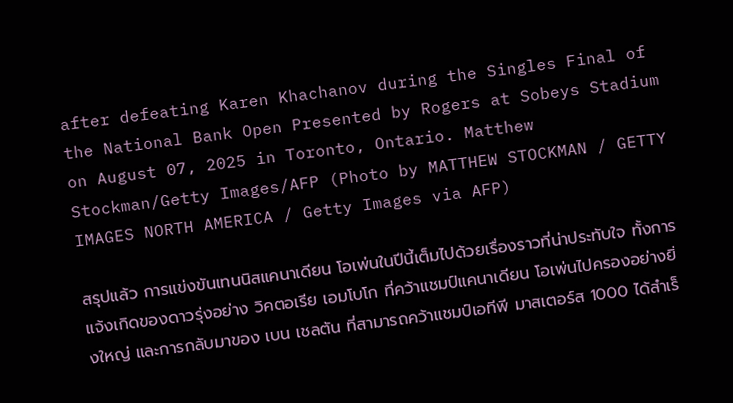after defeating Karen Khachanov during the Singles Final of the National Bank Open Presented by Rogers at Sobeys Stadium on August 07, 2025 in Toronto, Ontario. Matthew Stockman/Getty Images/AFP (Photo by MATTHEW STOCKMAN / GETTY IMAGES NORTH AMERICA / Getty Images via AFP)

สรุปแล้ว การแข่งขันเทนนิสแคนาเดียน โอเพ่นในปีนี้เต็มไปด้วยเรื่องราวที่น่าประทับใจ ทั้งการแจ้งเกิดของดาวรุ่งอย่าง วิคตอเรีย เอมโบโก ที่คว้าแชมป์แคนาเดียน โอเพ่นไปครองอย่างยิ่งใหญ่ และการกลับมาของ เบน เชลตัน ที่สามารถคว้าแชมป์เอทีพี มาสเตอร์ส 1000 ได้สำเร็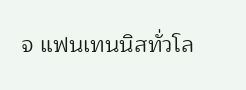จ แฟนเทนนิสทั่วโล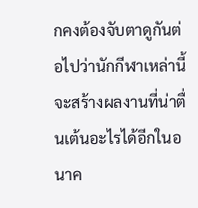กคงต้องจับตาดูกันต่อไปว่านักกีฬาเหล่านี้จะสร้างผลงานที่น่าตื่นเต้นอะไรได้อีกในอนาค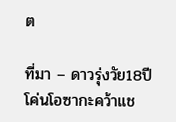ต

ที่มา – ดาวรุ่งวัย18ปีโค่นโอซากะคว้าแช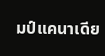มป์แคนาเดีย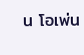น โอเพ่น